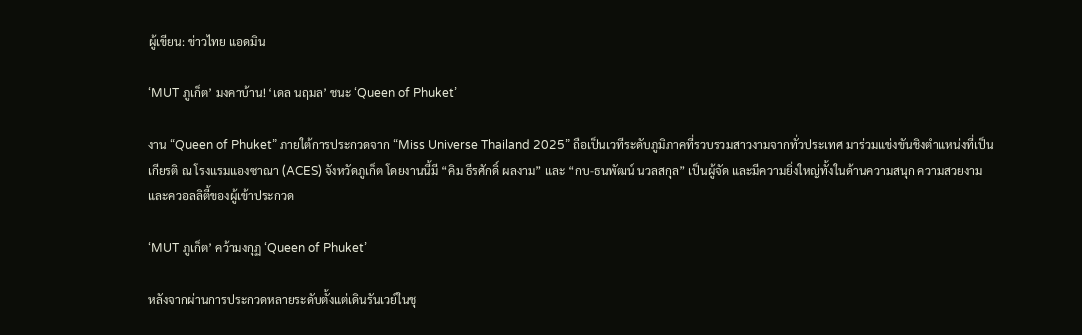ผู้เขียน: ข่าวไทย แอดมิน

‘MUT ภูเก็ต’ มงคาบ้าน! ‘เดล นฤมล’ ชนะ ‘Queen of Phuket’

งาน “Queen of Phuket” ภายใต้การประกวดจาก “Miss Universe Thailand 2025” ถือเป็นเวทีระดับภูมิภาคที่รวบรวมสาวงามจากทั่วประเทศ มาร่วมแข่งขันชิงตำแหน่งที่เป็นเกียรติ ณ โรงแรมแองซาณา (ACES) จังหวัดภูเก็ต โดยงานนี้มี “คิม ธีรศักดิ์ ผลงาม” และ “กบ-ธนพัฒน์ นวลสกุล” เป็นผู้จัด และมีความยิ่งใหญ่ทั้งในด้านความสนุก ความสวยงาม และควอลลิตี้ของผู้เข้าประกวด

‘MUT ภูเก็ต’ คว้ามงกุฏ ‘Queen of Phuket’

หลังจากผ่านการประกวดหลายระดับตั้งแต่เดินรันเวย์ในชุ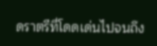ดราตรีที่โดดเด่นไปจนถึง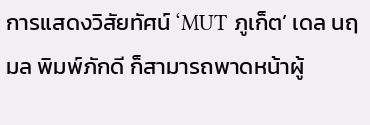การแสดงวิสัยทัศน์ ‘MUT ภูเก็ต’ เดล นฤมล พิมพ์ภักดี ก็สามารถพาดหน้าผู้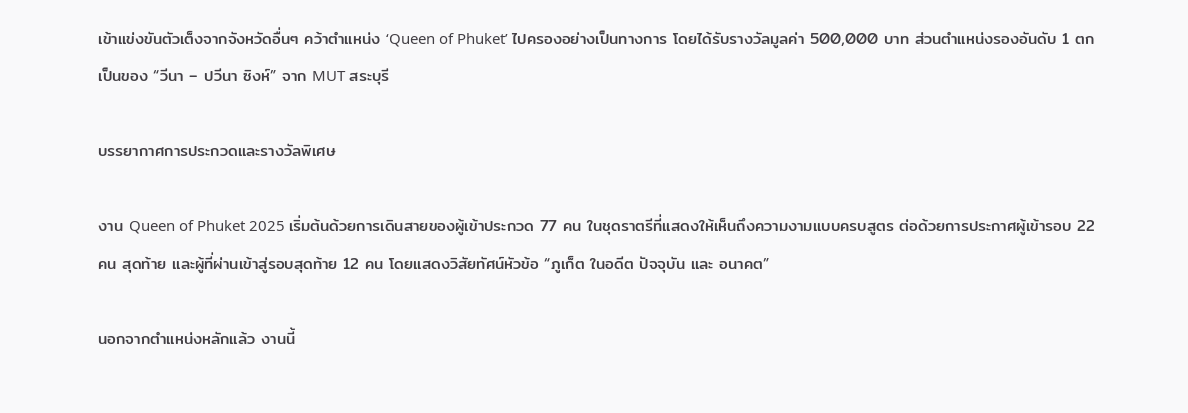เข้าแข่งขันตัวเต็งจากจังหวัดอื่นๆ คว้าตำแหน่ง ‘Queen of Phuket’ ไปครองอย่างเป็นทางการ โดยได้รับรางวัลมูลค่า 500,000 บาท ส่วนตำแหน่งรองอันดับ 1 ตกเป็นของ “วีนา – ปวีนา ซิงห์” จาก MUT สระบุรี

บรรยากาศการประกวดและรางวัลพิเศษ

งาน Queen of Phuket 2025 เริ่มต้นด้วยการเดินสายของผู้เข้าประกวด 77 คน ในชุดราตรีที่แสดงให้เห็นถึงความงามแบบครบสูตร ต่อด้วยการประกาศผู้เข้ารอบ 22 คน สุดท้าย และผู้ที่ผ่านเข้าสู่รอบสุดท้าย 12 คน โดยแสดงวิสัยทัศน์หัวข้อ “ภูเก็ต ในอดีต ปัจจุบัน และ อนาคต”

นอกจากตำแหน่งหลักแล้ว งานนี้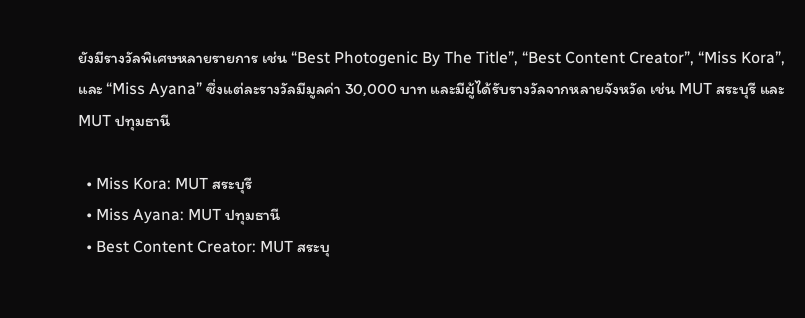ยังมีรางวัลพิเศษหลายรายการ เช่น “Best Photogenic By The Title”, “Best Content Creator”, “Miss Kora”, และ “Miss Ayana” ซึ่งแต่ละรางวัลมีมูลค่า 30,000 บาท และมีผู้ได้รับรางวัลจากหลายจังหวัด เช่น MUT สระบุรี และ MUT ปทุมธานี

  • Miss Kora: MUT สระบุรี
  • Miss Ayana: MUT ปทุมธานี
  • Best Content Creator: MUT สระบุ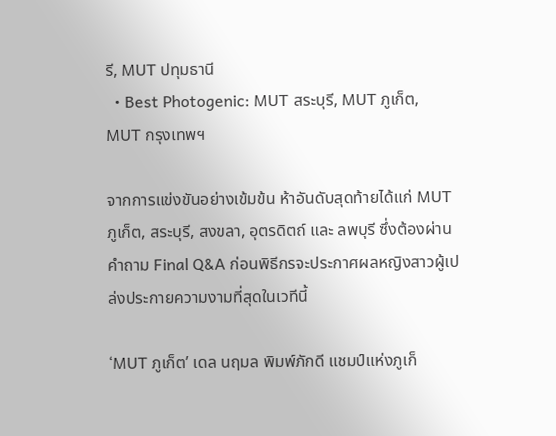รี, MUT ปทุมธานี
  • Best Photogenic: MUT สระบุรี, MUT ภูเก็ต, MUT กรุงเทพฯ

จากการแข่งขันอย่างเข้มข้น ห้าอันดับสุดท้ายได้แก่ MUT ภูเก็ต, สระบุรี, สงขลา, อุตรดิตถ์ และ ลพบุรี ซึ่งต้องผ่านคำถาม Final Q&A ก่อนพิธีกรจะประกาศผลหญิงสาวผู้เปล่งประกายความงามที่สุดในเวทีนี้

‘MUT ภูเก็ต’ เดล นฤมล พิมพ์ภักดี แชมป์แห่งภูเก็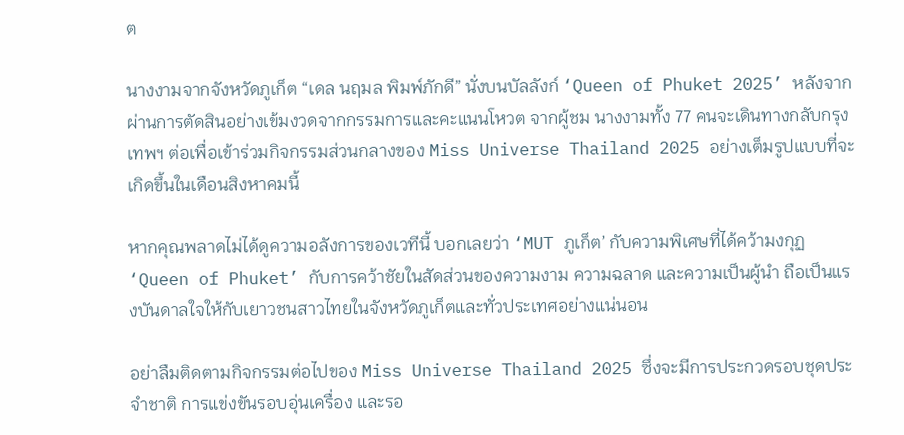ต

นางงามจากจังหวัดภูเก็ต “เดล นฤมล พิมพ์ภักดี” นั่งบนบัลลังก์ ‘Queen of Phuket 2025’ หลังจากผ่านการตัดสินอย่างเข้มงวดจากกรรมการและคะแนนโหวต จากผู้ชม นางงามทั้ง 77 คนจะเดินทางกลับกรุงเทพฯ ต่อเพื่อเข้าร่วมกิจกรรมส่วนกลางของ Miss Universe Thailand 2025 อย่างเต็มรูปแบบที่จะเกิดขึ้นในเดือนสิงหาคมนี้

หากคุณพลาดไม่ได้ดูความอลังการของเวทีนี้ บอกเลยว่า ‘MUT ภูเก็ต’ กับความพิเศษที่ได้คว้ามงกุฏ ‘Queen of Phuket’ กับการคว้าชัยในสัดส่วนของความงาม ความฉลาด และความเป็นผู้นำ ถือเป็นแรงบันดาลใจให้กับเยาวชนสาวไทยในจังหวัดภูเก็ตและทั่วประเทศอย่างแน่นอน

อย่าลืมติดตามกิจกรรมต่อไปของ Miss Universe Thailand 2025 ซึ่งจะมีการประกวดรอบชุดประจำชาติ การแข่งขันรอบอุ่นเครื่อง และรอ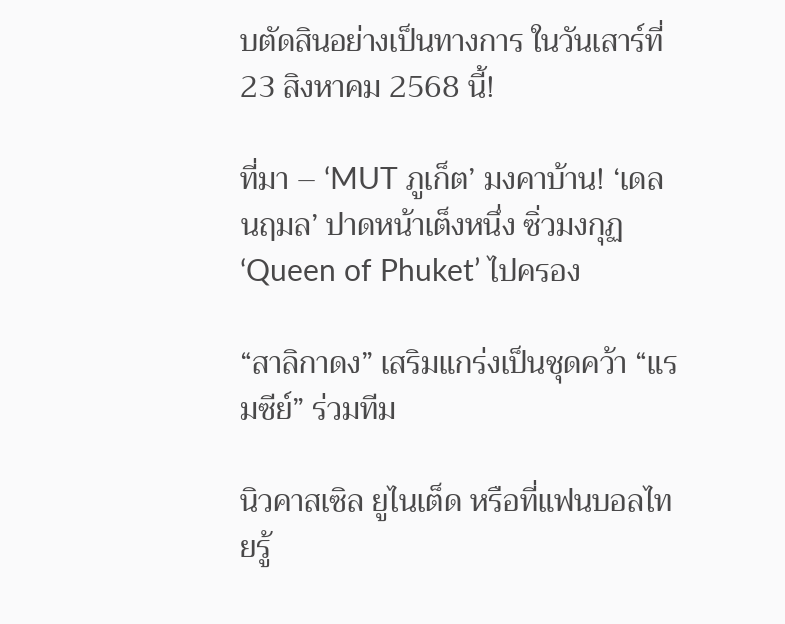บตัดสินอย่างเป็นทางการ ในวันเสาร์ที่ 23 สิงหาคม 2568 นี้!

ที่มา – ‘MUT ภูเก็ต’ มงคาบ้าน! ‘เดล นฤมล’ ปาดหน้าเต็งหนึ่ง ซิ่วมงกุฏ ‘Queen of Phuket’ ไปครอง

“สาลิกาดง” เสริมแกร่งเป็นชุดคว้า “แรมซีย์” ร่วมทีม

นิวคาสเซิล ยูไนเต็ด หรือที่แฟนบอลไทยรู้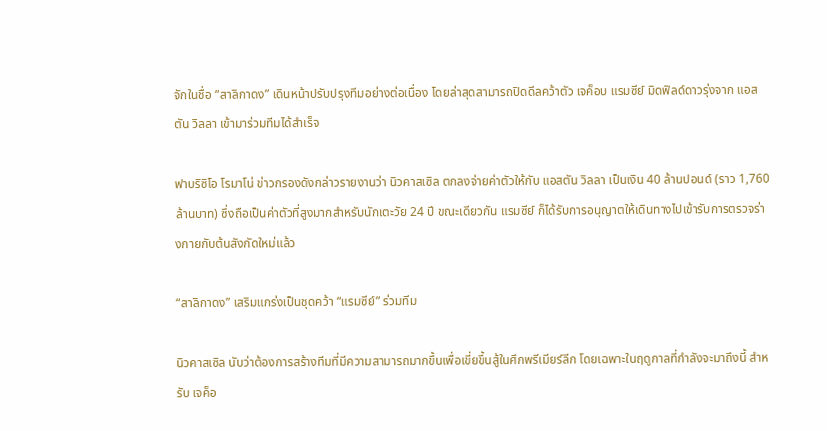จักในชื่อ “สาลิกาดง” เดินหน้าปรับปรุงทีมอย่างต่อเนื่อง โดยล่าสุดสามารถปิดดีลคว้าตัว เจค็อบ แรมซีย์ มิดฟิลด์ดาวรุ่งจาก แอสตัน วิลลา เข้ามาร่วมทีมได้สำเร็จ

ฟาบริซิโอ โรมาโน่ ข่าวกรองดังกล่าวรายงานว่า นิวคาสเซิล ตกลงจ่ายค่าตัวให้กับ แอสตัน วิลลา เป็นเงิน 40 ล้านปอนด์ (ราว 1,760 ล้านบาท) ซึ่งถือเป็นค่าตัวที่สูงมากสำหรับนักเตะวัย 24 ปี ขณะเดียวกัน แรมซีย์ ก็ได้รับการอนุญาตให้เดินทางไปเข้ารับการตรวจร่างกายกับต้นสังกัดใหม่แล้ว

“สาลิกาดง” เสริมแกร่งเป็นชุดคว้า “แรมซีย์” ร่วมทีม

นิวคาสเซิล นับว่าต้องการสร้างทีมที่มีความสามารถมากขึ้นเพื่อเขี่ยขึ้นสู้ในศึกพรีเมียร์ลีก โดยเฉพาะในฤดูกาลที่กำลังจะมาถึงนี้ สำหรับ เจค็อ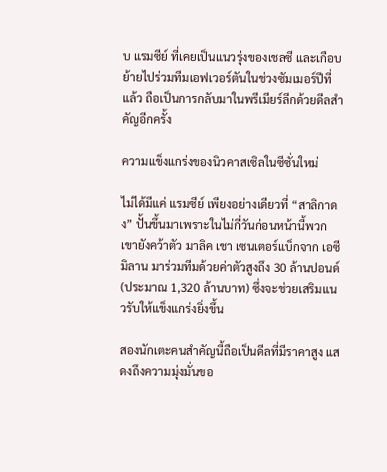บ แรมซีย์ ที่เคยเป็นแนวรุ่งของเชลซี และเกือบย้ายไปร่วมทีมเอฟเวอร์ตันในช่วงซัมเมอร์ปีที่แล้ว ถือเป็นการกลับมาในพรีเมียร์ลีกด้วยดีลสำคัญอีกครั้ง

ความแข็งแกร่งของนิวคาสเซิลในซีซั่นใหม่

ไม่ได้มีแค่ แรมซีย์ เพียงอย่างเดียวที่ “สาลิกาดง” ปั้นขึ้นมาเพราะในไม่กี่วันก่อนหน้านี้พวกเขายังคว้าตัว มาลิค เชา เซนเตอร์แบ็กจาก เอซี มิลาน มาร่วมทีมด้วยค่าตัวสูงถึง 30 ล้านปอนด์ (ประมาณ 1,320 ล้านบาท) ซึ่งจะช่วยเสริมแนวรับให้แข็งแกร่งยิ่งขึ้น

สองนักเตะคนสำคัญนี้ถือเป็นดีลที่มีราคาสูง แสดงถึงความมุ่งมั่นขอ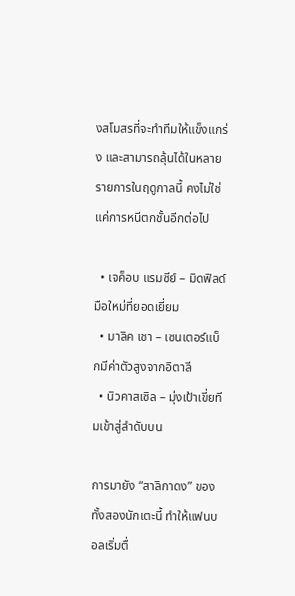งสโมสรที่จะทำทีมให้แข็งแกร่ง และสามารถลุ้นได้ในหลายรายการในฤดูกาลนี้ คงไม่ใช่แค่การหนีตกชั้นอีกต่อไป

  • เจค็อบ แรมซีย์ – มิดฟิลด์มือใหม่ที่ยอดเยี่ยม
  • มาลิค เชา – เซนเตอร์แบ็กมีค่าตัวสูงจากอิตาลี
  • นิวคาสเซิล – มุ่งเป้าเขี่ยทีมเข้าสู่ลำดับบน

การมายัง “สาลิกาดง” ของทั้งสองนักเตะนี้ ทำให้แฟนบอลเริ่มตื่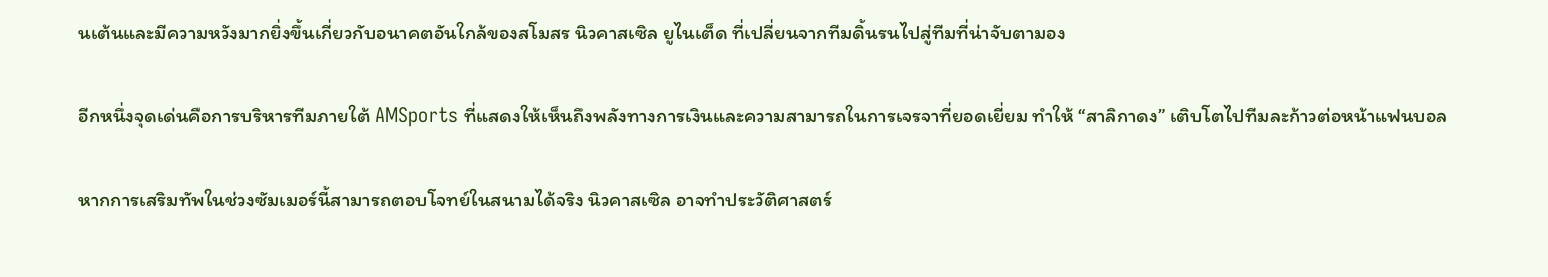นเต้นและมีความหวังมากยิ่งขึ้นเกี่ยวกับอนาคตอันใกล้ของสโมสร นิวคาสเซิล ยูไนเต็ด ที่เปลี่ยนจากทีมดิ้นรนไปสู่ทีมที่น่าจับตามอง

อีกหนึ่งจุดเด่นคือการบริหารทีมภายใต้ AMSports ที่แสดงให้เห็นถึงพลังทางการเงินและความสามารถในการเจรจาที่ยอดเยี่ยม ทำให้ “สาลิกาดง” เติบโตไปทีมละก้าวต่อหน้าแฟนบอล

หากการเสริมทัพในช่วงซัมเมอร์นี้สามารถตอบโจทย์ในสนามได้จริง นิวคาสเซิล อาจทำประวัติศาสตร์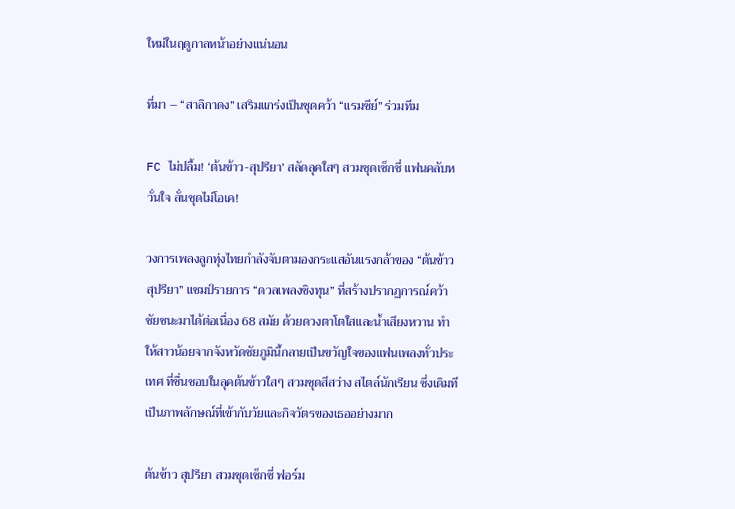ใหม่ในฤดูกาลหน้าอย่างแน่นอน

ที่มา – “สาลิกาดง” เสริมแกร่งเป็นชุดคว้า “แรมซีย์” ร่วมทีม

FC ไม่ปลื้ม! ‘ต้นข้าว-สุปรียา’ สลัดลุคใสๆ สวมชุดเซ็กซี่ แฟนคลับหวั่นใจ ลั่นชุดไม่โอเค!

วงการเพลงลูกทุ่งไทยกำลังจับตามองกระแสอันแรงกล้าของ “ต้นข้าว สุปรียา” แชมป์รายการ “ดวลเพลงชิงทุน” ที่สร้างปรากฏการณ์คว้าชัยชนะมาได้ต่อเนื่อง 68 สมัย ด้วยดวงตาโตใสและน้ำเสียงหวาน ทำให้สาวน้อยจากจังหวัดชัยภูมินี้กลายเป็นขวัญใจของแฟนเพลงทั่วประเทศ ที่ชื่นชอบในลุคต้นข้าวใสๆ สวมชุดสีสว่าง สไตล์นักเรียน ซึ่งเดิมทีเป็นภาพลักษณ์ที่เข้ากับวัยและกิจวัตรของเธออย่างมาก

ต้นข้าว สุปรียา สวมชุดเซ็กซี่ ฟอร์ม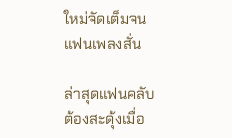ใหม่จัดเต็มจนแฟนเพลงสั่น

ล่าสุดแฟนคลับต้องสะดุ้งเมื่อ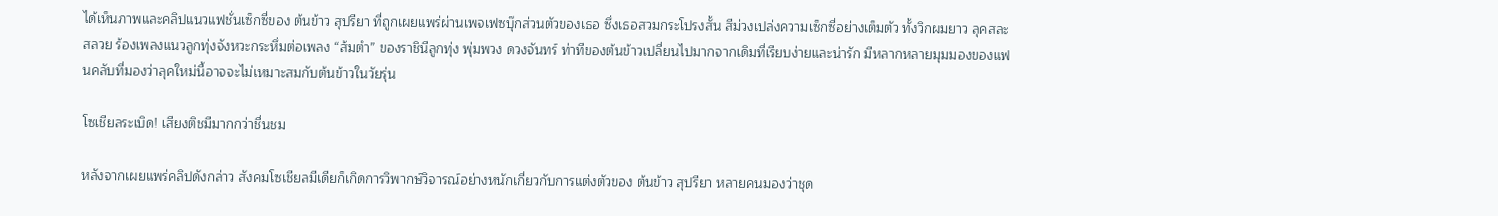ได้เห็นภาพและคลิปแนวแฟชั่นเซ็กซี่ของ ต้นข้าว สุปรียา ที่ถูกเผยแพร่ผ่านเพจเฟซบุ๊กส่วนตัวของเธอ ซึ่งเธอสวมกระโปรงสั้น สีม่วงเปล่งความเซ็กซี่อย่างเต็มตัว ทั้งวิกผมยาว ลุคสละสลวย ร้องเพลงแนวลูกทุ่งจังหวะกระหึ่มต่อเพลง “ส้มตำ” ของราชินีลูกทุ่ง พุ่มพวง ดวงจันทร์ ท่าทีของต้นข้าวเปลี่ยนไปมากจากเดิมที่เรียบง่ายและน่ารัก มีหลากหลายมุมมองของแฟนคลับที่มองว่าลุคใหม่นี้อาจจะไม่เหมาะสมกับต้นข้าวในวัยรุ่น

โซเชียลระเบิด! เสียงติชมีมากกว่าชื่นชม

หลังจากเผยแพร่คลิปดังกล่าว สังคมโซเชียลมีเดียก็เกิดการวิพากษ์วิจารณ์อย่างหนักเกี่ยวกับการแต่งตัวของ ต้นข้าว สุปรียา หลายคนมองว่าชุด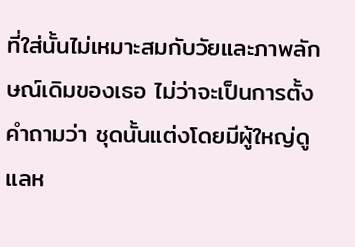ที่ใส่นั้นไม่เหมาะสมกับวัยและภาพลักษณ์เดิมของเธอ ไม่ว่าจะเป็นการตั้งคำถามว่า ชุดนั้นแต่งโดยมีผู้ใหญ่ดูแลห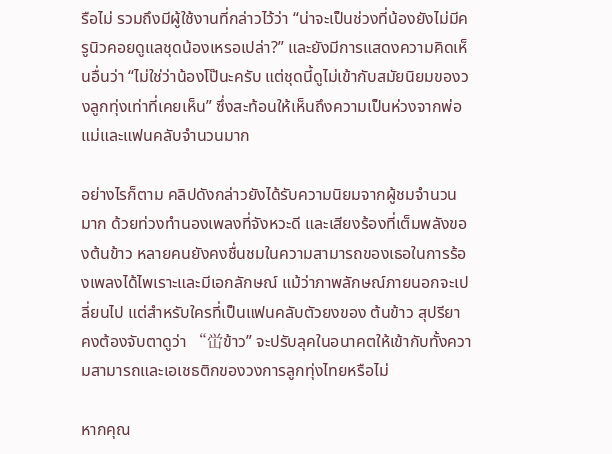รือไม่ รวมถึงมีผู้ใช้งานที่กล่าวไว้ว่า “น่าจะเป็นช่วงที่น้องยังไม่มีครูนิวคอยดูแลชุดน้องเหรอเปล่า?” และยังมีการแสดงความคิดเห็นอื่นว่า “ไม่ใช่ว่าน้องโป๊นะครับ แต่ชุดนี้ดูไม่เข้ากับสมัยนิยมของวงลูกทุ่งเท่าที่เคยเห็น” ซึ่งสะท้อนให้เห็นถึงความเป็นห่วงจากพ่อแม่และแฟนคลับจำนวนมาก

อย่างไรก็ตาม คลิปดังกล่าวยังได้รับความนิยมจากผู้ชมจำนวนมาก ด้วยท่วงทำนองเพลงที่จังหวะดี และเสียงร้องที่เต็มพลังของต้นข้าว หลายคนยังคงชื่นชมในความสามารถของเธอในการร้องเพลงได้ไพเราะและมีเอกลักษณ์ แม้ว่าภาพลักษณ์ภายนอกจะเปลี่ยนไป แต่สำหรับใครที่เป็นแฟนคลับตัวยงของ ต้นข้าว สุปรียา คงต้องจับตาดูว่า “峃ข้าว” จะปรับลุคในอนาคตให้เข้ากับทั้งความสามารถและเอเชธติกของวงการลูกทุ่งไทยหรือไม่

หากคุณ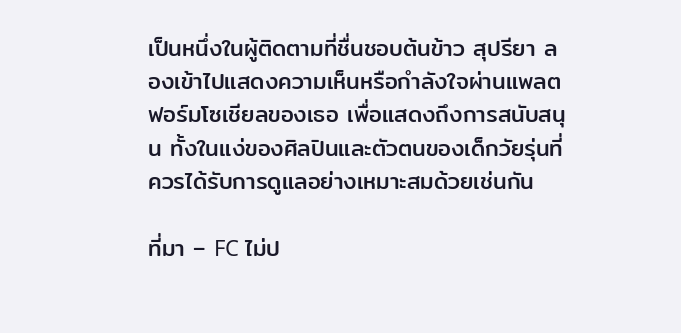เป็นหนึ่งในผู้ติดตามที่ชื่นชอบต้นข้าว สุปรียา ลองเข้าไปแสดงความเห็นหรือกำลังใจผ่านแพลตฟอร์มโซเชียลของเธอ เพื่อแสดงถึงการสนับสนุน ทั้งในแง่ของศิลปินและตัวตนของเด็กวัยรุ่นที่ควรได้รับการดูแลอย่างเหมาะสมด้วยเช่นกัน

ที่มา – FC ไม่ป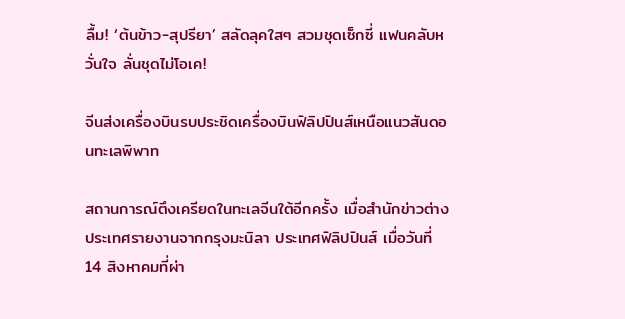ลื้ม! ‘ต้นข้าว-สุปรียา’ สลัดลุคใสๆ สวมชุดเซ็กซี่ แฟนคลับหวั่นใจ ลั่นชุดไม่โอเค!

จีนส่งเครื่องบินรบประชิดเครื่องบินฟิลิปปินส์เหนือแนวสันดอนทะเลพิพาท

สถานการณ์ตึงเครียดในทะเลจีนใต้อีกครั้ง เมื่อสำนักข่าวต่างประเทศรายงานจากกรุงมะนิลา ประเทศฟิลิปปินส์ เมื่อวันที่ 14 สิงหาคมที่ผ่า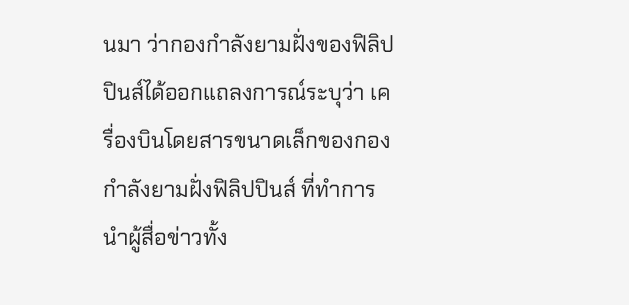นมา ว่ากองกำลังยามฝั่งของฟิลิปปินส์ได้ออกแถลงการณ์ระบุว่า เครื่องบินโดยสารขนาดเล็กของกองกำลังยามฝั่งฟิลิปปินส์ ที่ทำการนำผู้สื่อข่าวทั้ง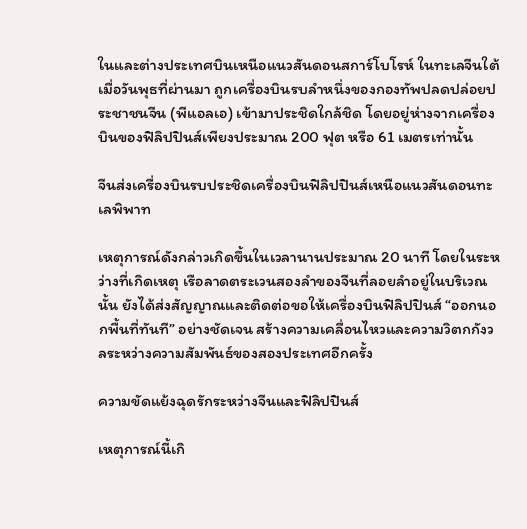ในและต่างประเทศบินเหนือแนวสันดอนสการ์โบโรห์ ในทะเลจีนใต้ เมื่อวันพุธที่ผ่านมา ถูกเครื่องบินรบลำหนึ่งของกองทัพปลดปล่อยประชาชนจีน (พีแอลเอ) เข้ามาประชิดใกล้ชิด โดยอยู่ห่างจากเครื่องบินของฟิลิปปินส์เพียงประมาณ 200 ฟุต หรือ 61 เมตรเท่านั้น

จีนส่งเครื่องบินรบประชิดเครื่องบินฟิลิปปินส์เหนือแนวสันดอนทะเลพิพาท

เหตุการณ์ดังกล่าวเกิดขึ้นในเวลานานประมาณ 20 นาที โดยในระหว่างที่เกิดเหตุ เรือลาดตระเวนสองลำของจีนที่ลอยลำอยู่ในบริเวณนั้น ยังได้ส่งสัญญาณและติดต่อขอให้เครื่องบินฟิลิปปินส์ “ออกนอกพื้นที่ทันที” อย่างชัดเจน สร้างความเคลื่อนไหวและความวิตกกังวลระหว่างความสัมพันธ์ของสองประเทศอีกครั้ง

ความขัดแย้งฉุดรักระหว่างจีนและฟิลิปปินส์

เหตุการณ์นี้เกิ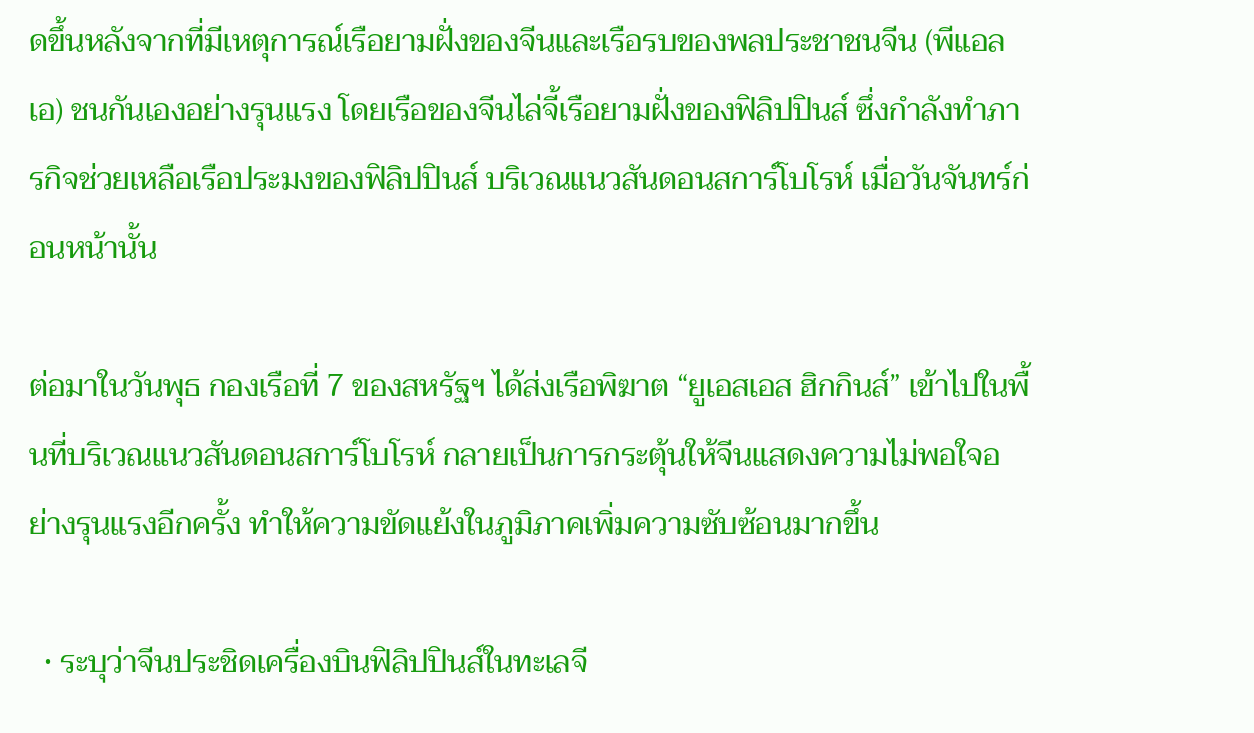ดขึ้นหลังจากที่มีเหตุการณ์เรือยามฝั่งของจีนและเรือรบของพลประชาชนจีน (พีแอลเอ) ชนกันเองอย่างรุนแรง โดยเรือของจีนไล่จี้เรือยามฝั่งของฟิลิปปินส์ ซึ่งกำลังทำภารกิจช่วยเหลือเรือประมงของฟิลิปปินส์ บริเวณแนวสันดอนสการ์โบโรห์ เมื่อวันจันทร์ก่อนหน้านั้น

ต่อมาในวันพุธ กองเรือที่ 7 ของสหรัฐฯ ได้ส่งเรือพิฆาต “ยูเอสเอส ฮิกกินส์” เข้าไปในพื้นที่บริเวณแนวสันดอนสการ์โบโรห์ กลายเป็นการกระตุ้นให้จีนแสดงความไม่พอใจอย่างรุนแรงอีกครั้ง ทำให้ความขัดแย้งในภูมิภาคเพิ่มความซับซ้อนมากขึ้น

  • ระบุว่าจีนประชิดเครื่องบินฟิลิปปินส์ในทะเลจี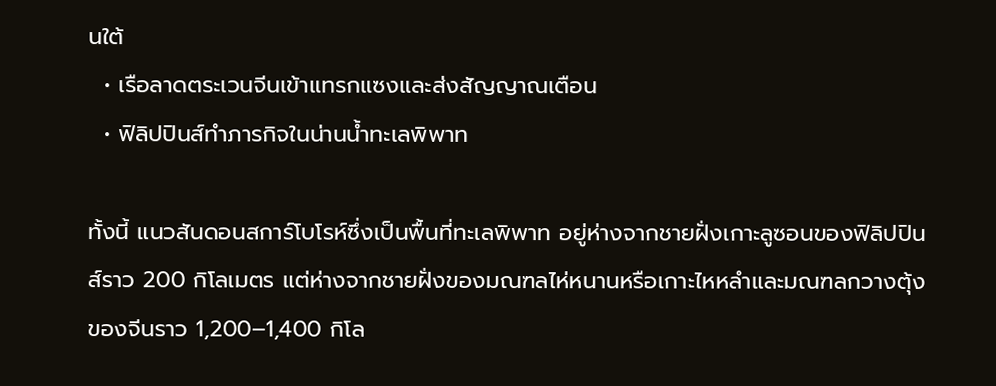นใต้
  • เรือลาดตระเวนจีนเข้าแทรกแซงและส่งสัญญาณเตือน
  • ฟิลิปปินส์ทำภารกิจในน่านน้ำทะเลพิพาท

ทั้งนี้ แนวสันดอนสการ์โบโรห์ซึ่งเป็นพื้นที่ทะเลพิพาท อยู่ห่างจากชายฝั่งเกาะลูซอนของฟิลิปปินส์ราว 200 กิโลเมตร แต่ห่างจากชายฝั่งของมณฑลไห่หนานหรือเกาะไหหลำและมณฑลกวางตุ้งของจีนราว 1,200–1,400 กิโล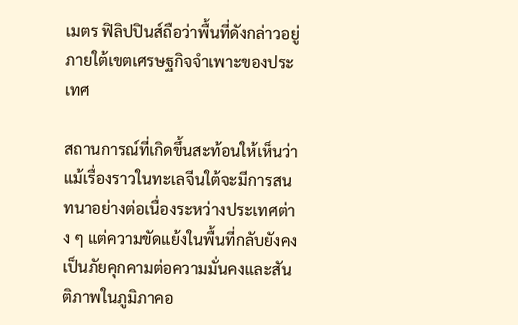เมตร ฟิลิปปินส์ถือว่าพื้นที่ดังกล่าวอยู่ภายใต้เขตเศรษฐกิจจำเพาะของประเทศ

สถานการณ์ที่เกิดขึ้นสะท้อนให้เห็นว่า แม้เรื่องราวในทะเลจีนใต้จะมีการสนทนาอย่างต่อเนื่องระหว่างประเทศต่าง ๆ แต่ความขัดแย้งในพื้นที่กลับยังคงเป็นภัยคุกคามต่อความมั่นคงและสันติภาพในภูมิภาคอ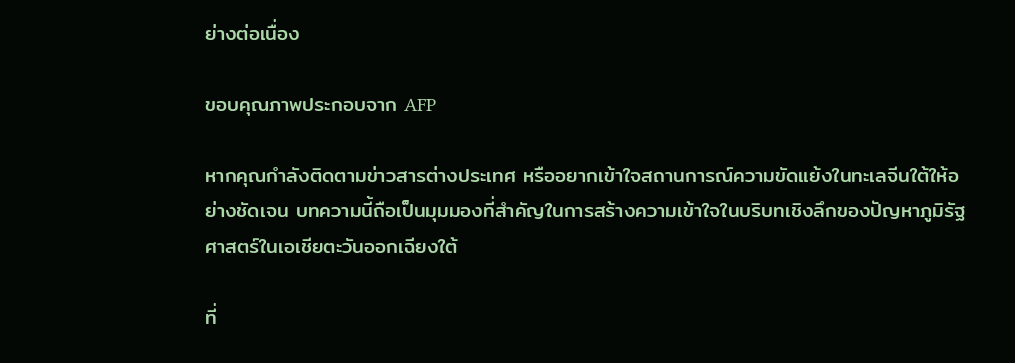ย่างต่อเนื่อง

ขอบคุณภาพประกอบจาก AFP

หากคุณกำลังติดตามข่าวสารต่างประเทศ หรืออยากเข้าใจสถานการณ์ความขัดแย้งในทะเลจีนใต้ให้อย่างชัดเจน บทความนี้ถือเป็นมุมมองที่สำคัญในการสร้างความเข้าใจในบริบทเชิงลึกของปัญหาภูมิรัฐศาสตร์ในเอเชียตะวันออกเฉียงใต้

ที่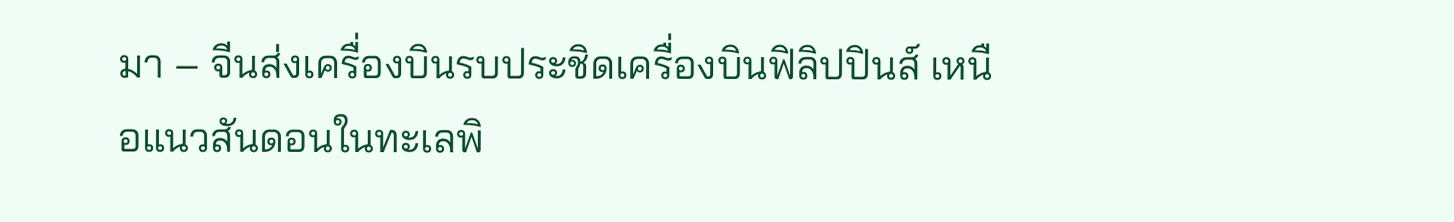มา – จีนส่งเครื่องบินรบประชิดเครื่องบินฟิลิปปินส์ เหนือแนวสันดอนในทะเลพิ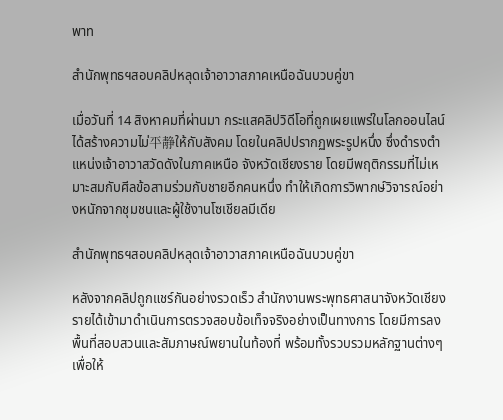พาท

สำนักพุทธฯสอบคลิปหลุดเจ้าอาวาสภาคเหนือฉันบวบคู่ขา

เมื่อวันที่ 14 สิงหาคมที่ผ่านมา กระแสคลิปวิดีโอที่ถูกเผยแพร่ในโลกออนไลน์ได้สร้างความไม่平静ให้กับสังคม โดยในคลิปปรากฏพระรูปหนึ่ง ซึ่งดำรงตำแหน่งเจ้าอาวาสวัดดังในภาคเหนือ จังหวัดเชียงราย โดยมีพฤติกรรมที่ไม่เหมาะสมกับศีลข้อสามร่วมกับชายอีกคนหนึ่ง ทำให้เกิดการวิพากษ์วิจารณ์อย่างหนักจากชุมชนและผู้ใช้งานโซเชียลมีเดีย

สำนักพุทธฯสอบคลิปหลุดเจ้าอาวาสภาคเหนือฉันบวบคู่ขา

หลังจากคลิปถูกแชร์กันอย่างรวดเร็ว สำนักงานพระพุทธศาสนาจังหวัดเชียงรายได้เข้ามาดำเนินการตรวจสอบข้อเท็จจริงอย่างเป็นทางการ โดยมีการลงพื้นที่สอบสวนและสัมภาษณ์พยานในท้องที่ พร้อมทั้งรวบรวมหลักฐานต่างๆ เพื่อให้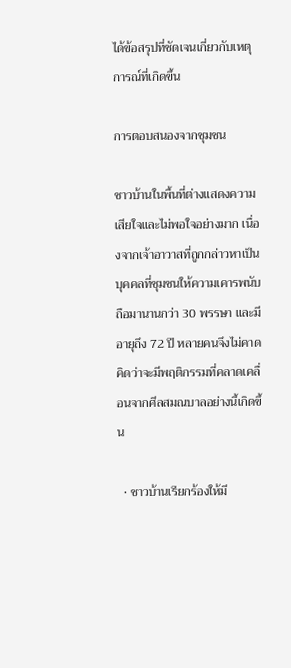ได้ข้อสรุปที่ชัดเจนเกี่ยวกับเหตุการณ์ที่เกิดขึ้น

การตอบสนองจากชุมชน

ชาวบ้านในพื้นที่ต่างแสดงความเสียใจและไม่พอใจอย่างมาก เนื่องจากเจ้าอาวาสที่ถูกกล่าวหาเป็นบุคคลที่ชุมชนให้ความเคารพนับถือมานานกว่า 30 พรรษา และมีอายุถึง 72 ปี หลายคนจึงไม่คาดคิดว่าจะมีพฤติกรรมที่คลาดเคลื่อนจากศีลสมณบาลอย่างนี้เกิดขึ้น

  • ชาวบ้านเรียกร้องให้มี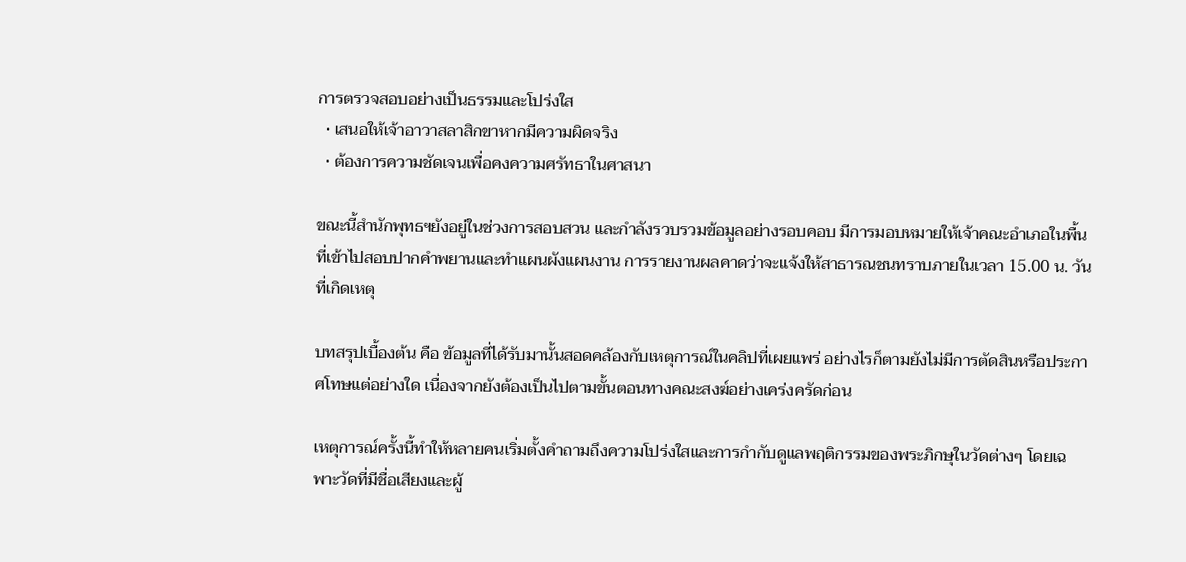การตรวจสอบอย่างเป็นธรรมและโปร่งใส
  • เสนอให้เจ้าอาวาสลาสิกขาหากมีความผิดจริง
  • ต้องการความชัดเจนเพื่อคงความศรัทธาในศาสนา

ขณะนี้สำนักพุทธฯยังอยู่ในช่วงการสอบสวน และกำลังรวบรวมข้อมูลอย่างรอบคอบ มีการมอบหมายให้เจ้าคณะอำเภอในพื้นที่เข้าไปสอบปากคำพยานและทำแผนผังแผนงาน การรายงานผลคาดว่าจะแจ้งให้สาธารณชนทราบภายในเวลา 15.00 น. วันที่เกิดเหตุ

บทสรุปเบื้องต้น คือ ข้อมูลที่ได้รับมานั้นสอดคล้องกับเหตุการณ์ในคลิปที่เผยแพร่ อย่างไรก็ตามยังไม่มีการตัดสินหรือประกาศโทษแต่อย่างใด เนื่องจากยังต้องเป็นไปตามขั้นตอนทางคณะสงฆ์อย่างเคร่งครัดก่อน

เหตุการณ์ครั้งนี้ทำให้หลายคนเริ่มตั้งคำถามถึงความโปร่งใสและการกำกับดูแลพฤติกรรมของพระภิกษุในวัดต่างๆ โดยเฉพาะวัดที่มีชื่อเสียงและผู้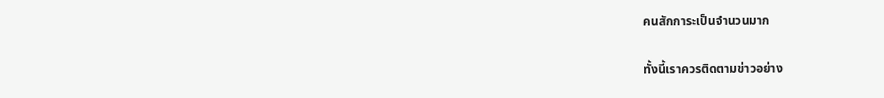คนสักการะเป็นจำนวนมาก

ทั้งนี้เราควรติดตามข่าวอย่าง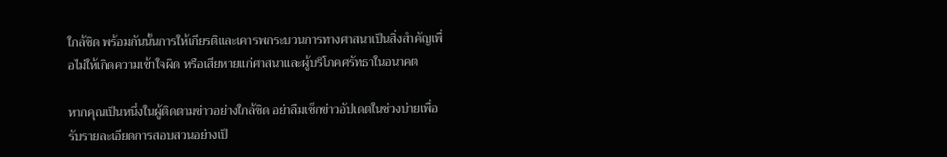ใกล้ชิด พร้อมกันนั้นการให้เกียรติและเคารพกระบวนการทางศาสนาเป็นสิ่งสำคัญเพื่อไม่ให้เกิดความเข้าใจผิด หรือเสียหายแก่ศาสนาและผู้บริโภคศรัทธาในอนาคต

หากคุณเป็นหนึ่งในผู้ติดตามข่าวอย่างใกล้ชิด อย่าลืมเช็กข่าวอัปเดตในช่วงบ่ายเพื่อรับรายละเอียดการสอบสวนอย่างเป็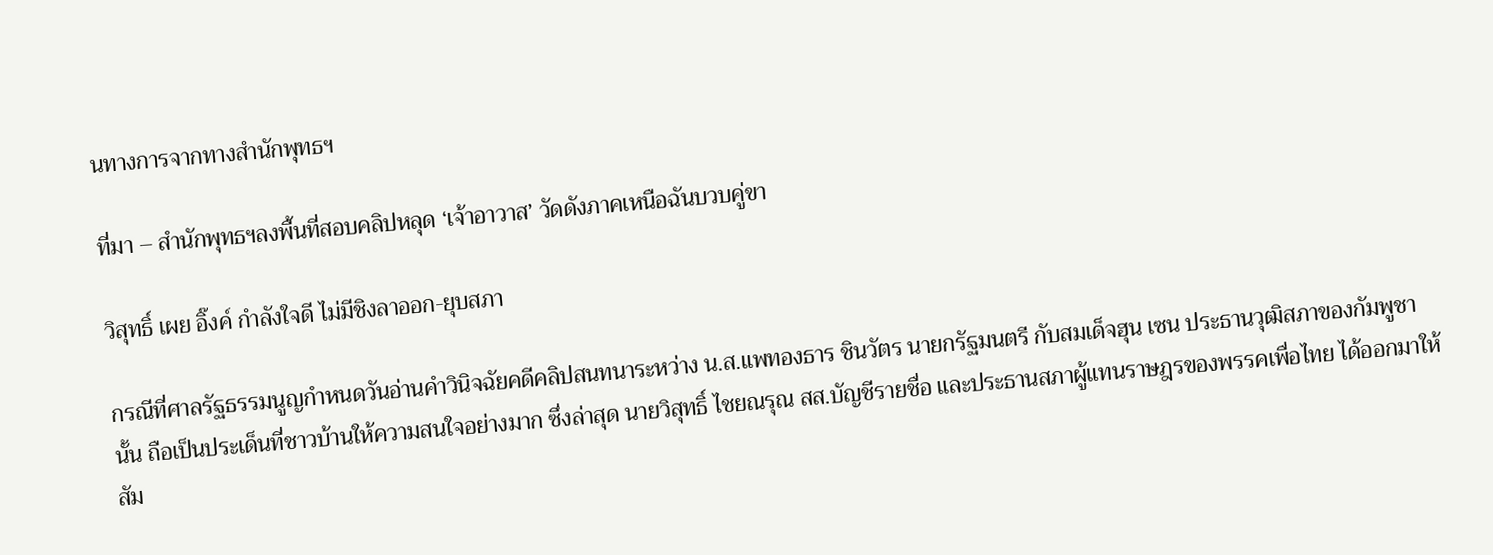นทางการจากทางสำนักพุทธฯ

ที่มา – สำนักพุทธฯลงพื้นที่สอบคลิปหลุด ‘เจ้าอาวาส’ วัดดังภาคเหนือฉันบวบคู่ขา

วิสุทธิ์ เผย อิ๊งค์ กำลังใจดี ไม่มีชิงลาออก-ยุบสภา

กรณีที่ศาลรัฐธรรมนูญกำหนดวันอ่านคำวินิจฉัยคดีคลิปสนทนาระหว่าง น.ส.แพทองธาร ชินวัตร นายกรัฐมนตรี กับสมเด็จฮุน เซน ประธานวุฒิสภาของกัมพูชา นั้น ถือเป็นประเด็นที่ชาวบ้านให้ความสนใจอย่างมาก ซึ่งล่าสุด นายวิสุทธิ์ ไชยณรุณ สส.บัญชีรายชื่อ และประธานสภาผู้แทนราษฎรของพรรคเพื่อไทย ได้ออกมาให้สัม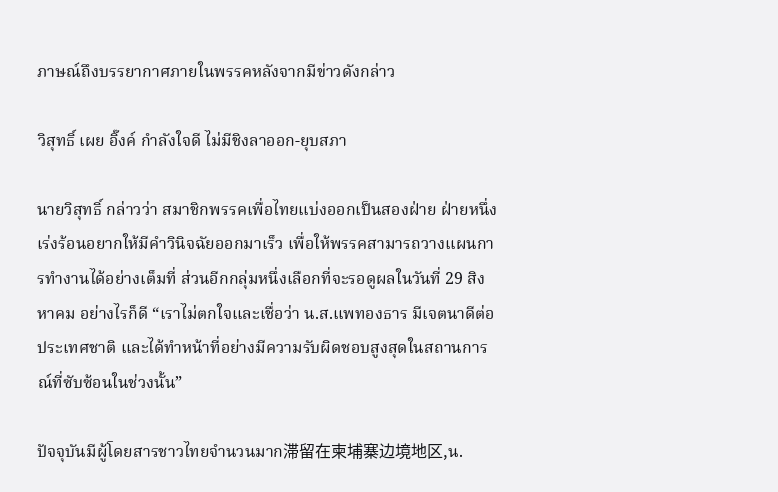ภาษณ์ถึงบรรยากาศภายในพรรคหลังจากมีข่าวดังกล่าว

วิสุทธิ์ เผย อิ๊งค์ กำลังใจดี ไม่มีชิงลาออก-ยุบสภา

นายวิสุทธิ์ กล่าวว่า สมาชิกพรรคเพื่อไทยแบ่งออกเป็นสองฝ่าย ฝ่ายหนึ่งเร่งร้อนอยากให้มีคำวินิจฉัยออกมาเร็ว เพื่อให้พรรคสามารถวางแผนการทำงานได้อย่างเต็มที่ ส่วนอีกกลุ่มหนึ่งเลือกที่จะรอดูผลในวันที่ 29 สิงหาคม อย่างไรก็ดี “เราไม่ตกใจและเชื่อว่า น.ส.แพทองธาร มีเจตนาดีต่อประเทศชาติ และได้ทำหน้าที่อย่างมีความรับผิดชอบสูงสุดในสถานการณ์ที่ซับซ้อนในช่วงนั้น”

ปัจจุบันมีผู้โดยสารชาวไทยจำนวนมาก滞留在柬埔寨边境地区,น.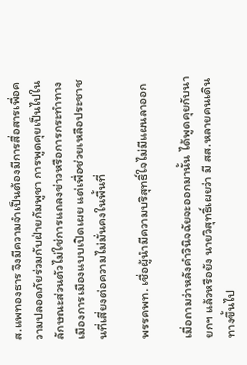ส.แพทองธาร จึงมีความจำเป็นต้องมีการสื่อสารเพื่อความปลอดภัยร่วมกับฝ่ายกัมพูชา การพูดคุยเป็นไปในลักษณะส่วนตัวไม่ใช่การแถลงข่าวหรือการกระทำทางเมืองการเมืองแบบเปิดเผย แต่เพื่อช่วยเหลือประชาชนที่เสี่ยงต่อความไม่มั่นคงในพื้นที่

พรรคพท. เชื่อผู้นำมีความบริสุทธิ์ใจไม่มีแผนลาออก

เมื่อถามว่าหลังคำวินิจฉัยจะออกมานั้น ได้พูดคุยกับนายกฯ แล้วหรือยัง นายวิสุทธิ์เผยว่า มี สส.หลายคนเดินทางขึ้นไป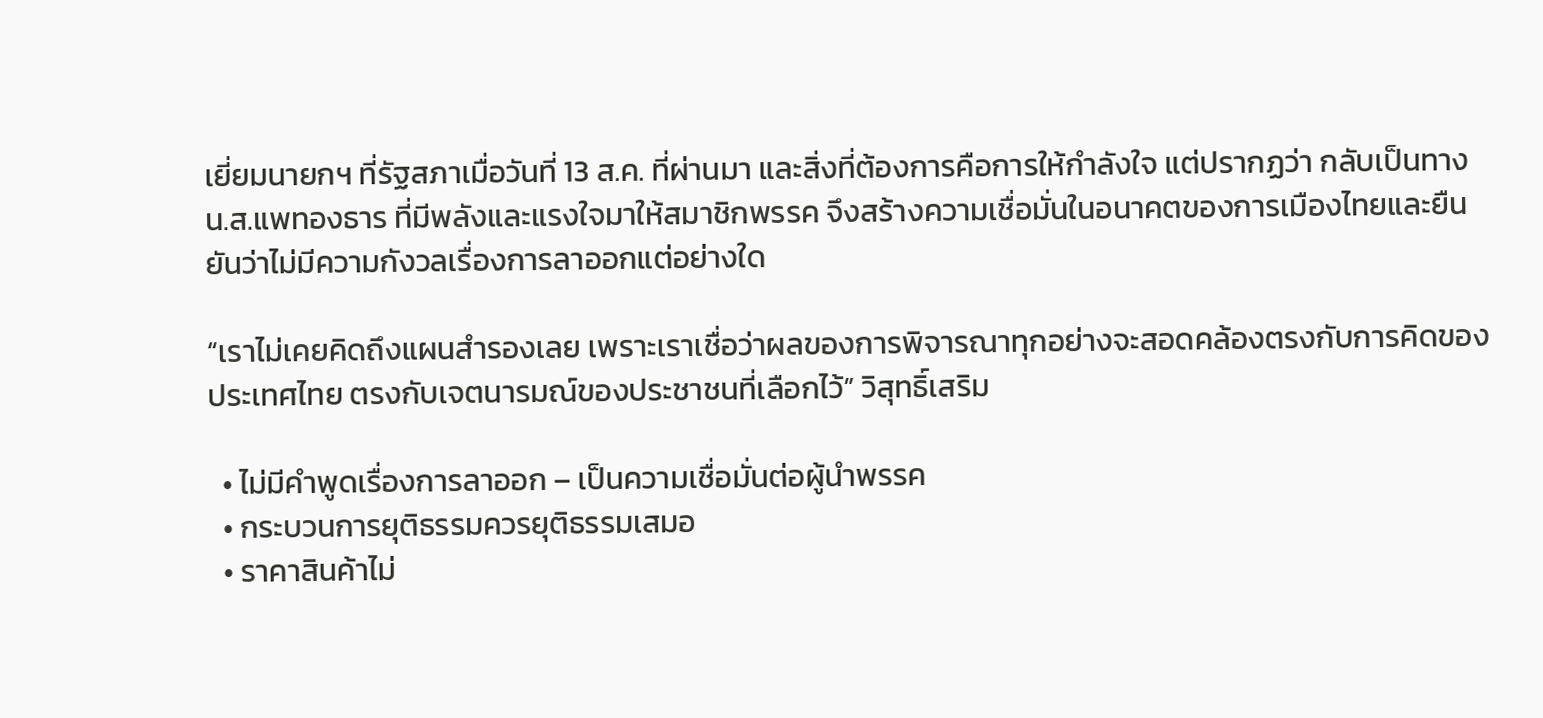เยี่ยมนายกฯ ที่รัฐสภาเมื่อวันที่ 13 ส.ค. ที่ผ่านมา และสิ่งที่ต้องการคือการให้กำลังใจ แต่ปรากฏว่า กลับเป็นทาง น.ส.แพทองธาร ที่มีพลังและแรงใจมาให้สมาชิกพรรค จึงสร้างความเชื่อมั่นในอนาคตของการเมืองไทยและยืนยันว่าไม่มีความกังวลเรื่องการลาออกแต่อย่างใด

“เราไม่เคยคิดถึงแผนสำรองเลย เพราะเราเชื่อว่าผลของการพิจารณาทุกอย่างจะสอดคล้องตรงกับการคิดของประเทศไทย ตรงกับเจตนารมณ์ของประชาชนที่เลือกไว้” วิสุทธิ์เสริม

  • ไม่มีคำพูดเรื่องการลาออก – เป็นความเชื่อมั่นต่อผู้นำพรรค
  • กระบวนการยุติธรรมควรยุติธรรมเสมอ
  • ราคาสินค้าไม่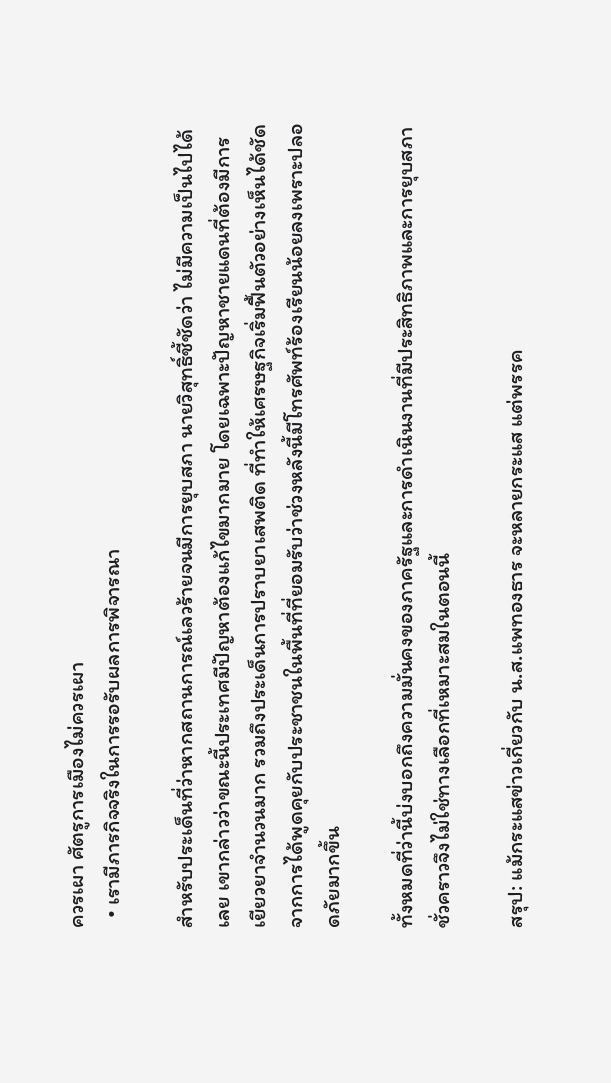ควรเผา ศัตรูการเมืองไม่ควรเผา
  • เรามีภารกิจจริงในการรอรับผลการพิจารณา

สำหรับประเด็นที่ว่าหากสถานการณ์เลวร้ายจนมีการยุบสภา นายวิสุทธิ์ชี้ชัดว่า ไม่มีความเป็นไปได้เลย เขากล่าวว่าขณะนี้ประเทศมีปัญหาต้องแก้ไขมากมาย โดยเฉพาะปัญหาชายแดนที่ต้องมีการเยียวยาจำนวนมาก รวมถึงประเด็นการปราบยาเสพติด ที่ทำให้เศรษฐกิจเริ่มฟื้นตัวอย่างเห็นได้ชัด จากการได้พูดคุยกับประชาชนในพื้นที่ที่ยอมรับว่าช่วงหลังนี้มีโทรศัพท์ร้องเรียนน้อยลงเพราะปลอดภัยมากขึ้น

ทั้งหมดที่ว่านี้บ่งบอกถึงความมั่นคงของภาครัฐและการดำเนินงานที่มีประสิทธิภาพและการยุบสภาชั่วคราวจึงไม่ใช่ทางเลือกที่เหมาะสมในตอนนี้

สรุป: แม้กระแสข่าวเกี่ยวกับ น.ส.แพทองธาร จะหลายกระแส แต่พรรค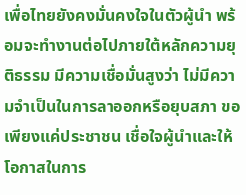เพื่อไทยยังคงมั่นคงใจในตัวผู้นำ พร้อมจะทำงานต่อไปภายใต้หลักความยุติธรรม มีความเชื่อมั่นสูงว่า ไม่มีความจำเป็นในการลาออกหรือยุบสภา ขอเพียงแค่ประชาชน เชื่อใจผู้นำและให้โอกาสในการ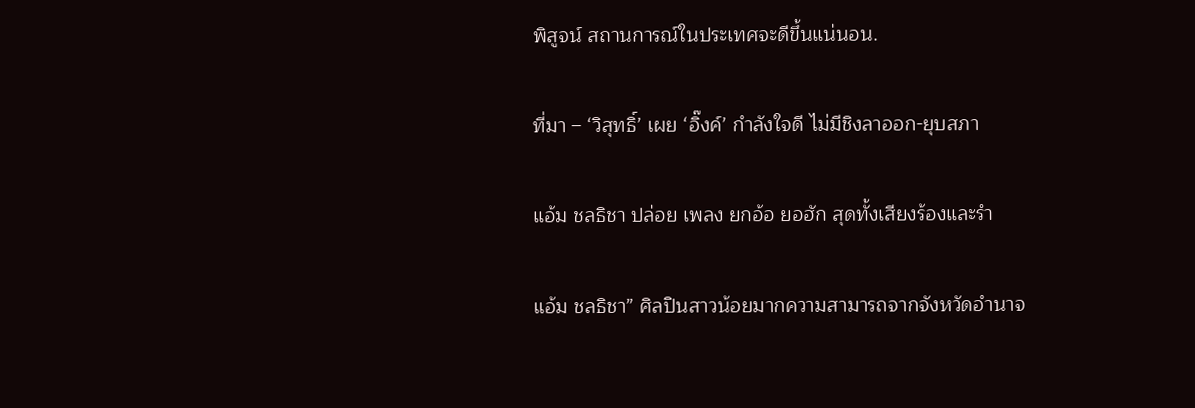พิสูจน์ สถานการณ์ในประเทศจะดีขึ้นแน่นอน.

ที่มา – ‘วิสุทธิ์’ เผย ‘อิ๊งค์’ กำลังใจดี ไม่มีชิงลาออก-ยุบสภา

แอ้ม ชลธิชา ปล่อย เพลง ยกอ้อ ยอฮัก สุดทั้งเสียงร้องและรำ

แอ้ม ชลธิชา” ศิลปินสาวน้อยมากความสามารถจากจังหวัดอำนาจ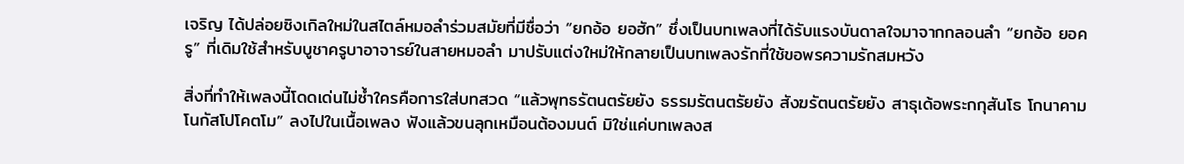เจริญ ได้ปล่อยซิงเกิลใหม่ในสไตล์หมอลำร่วมสมัยที่มีชื่อว่า “ยกอ้อ ยอฮัก” ซึ่งเป็นบทเพลงที่ได้รับแรงบันดาลใจมาจากกลอนลำ “ยกอ้อ ยอครู” ที่เดิมใช้สำหรับบูชาครูบาอาจารย์ในสายหมอลำ มาปรับแต่งใหม่ให้กลายเป็นบทเพลงรักที่ใช้ขอพรความรักสมหวัง

สิ่งที่ทำให้เพลงนี้โดดเด่นไม่ซ้ำใครคือการใส่บทสวด “แล้วพุทธรัตนตรัยยัง ธรรมรัตนตรัยยัง สังฆรัตนตรัยยัง สาธุเด้อพระกกุสันโธ โกนาคามโนกัสโปโคตโม” ลงไปในเนื้อเพลง ฟังแล้วขนลุกเหมือนต้องมนต์ มิใช่แค่บทเพลงส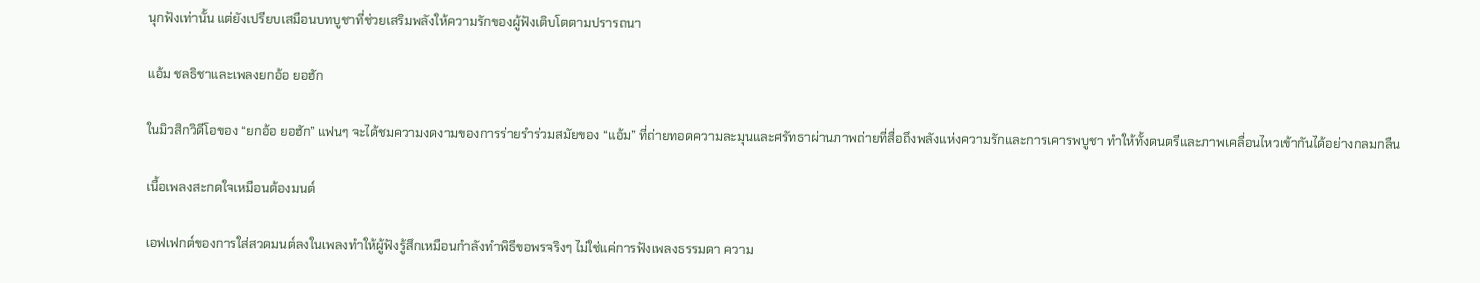นุกฟังเท่านั้น แต่ยังเปรียบเสมือนบทบูชาที่ช่วยเสริมพลังให้ความรักของผู้ฟังเติบโตตามปรารถนา

แอ้ม ชลธิชาและเพลงยกอ้อ ยอฮัก

ในมิวสิกวิดีโอของ “ยกอ้อ ยอฮัก” แฟนๆ จะได้ชมความงดงามของการร่ายรำร่วมสมัยของ “แอ้ม” ที่ถ่ายทอดความละมุนและศรัทธาผ่านภาพถ่ายที่สื่อถึงพลังแห่งความรักและการเคารพบูชา ทำให้ทั้งดนตรีและภาพเคลื่อนไหวเข้ากันได้อย่างกลมกลืน

เนื้อเพลงสะกดใจเหมือนต้องมนต์

เอฟเฟกต์ของการใส่สวดมนต์ลงในเพลงทำให้ผู้ฟังรู้สึกเหมือนกำลังทำพิธีขอพรจริงๆ ไม่ใช่แค่การฟังเพลงธรรมดา ความ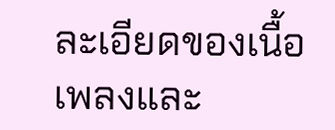ละเอียดของเนื้อเพลงและ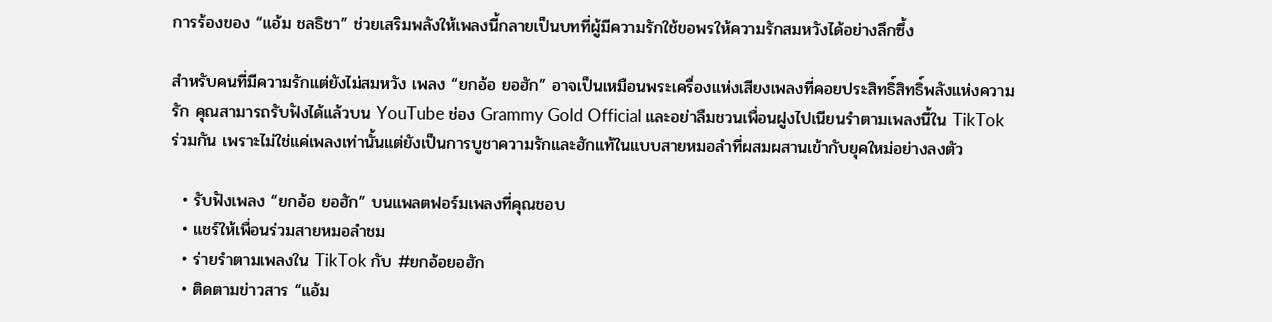การร้องของ “แอ้ม ชลธิชา” ช่วยเสริมพลังให้เพลงนี้กลายเป็นบทที่ผู้มีความรักใช้ขอพรให้ความรักสมหวังได้อย่างลึกซึ้ง

สำหรับคนที่มีความรักแต่ยังไม่สมหวัง เพลง “ยกอ้อ ยอฮัก” อาจเป็นเหมือนพระเครื่องแห่งเสียงเพลงที่คอยประสิทธิ์สิทธิ์พลังแห่งความรัก คุณสามารถรับฟังได้แล้วบน YouTube ช่อง Grammy Gold Official และอย่าลืมชวนเพื่อนฝูงไปเนียนรำตามเพลงนี้ใน TikTok ร่วมกัน เพราะไม่ใช่แค่เพลงเท่านั้นแต่ยังเป็นการบูชาความรักและฮักแท้ในแบบสายหมอลำที่ผสมผสานเข้ากับยุคใหม่อย่างลงตัว

  • รับฟังเพลง “ยกอ้อ ยอฮัก” บนแพลตฟอร์มเพลงที่คุณชอบ
  • แชร์ให้เพื่อนร่วมสายหมอลำชม
  • ร่ายรำตามเพลงใน TikTok กับ #ยกอ้อยอฮัก
  • ติดตามข่าวสาร “แอ้ม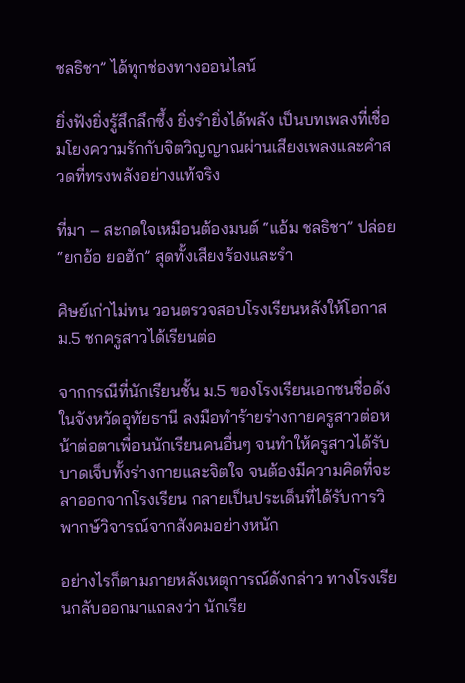ชลธิชา” ได้ทุกช่องทางออนไลน์

ยิ่งฟังยิ่งรู้สึกลึกซึ้ง ยิ่งรำยิ่งได้พลัง เป็นบทเพลงที่เชื่อมโยงความรักกับจิตวิญญาณผ่านเสียงเพลงและคำสวดที่ทรงพลังอย่างแท้จริง

ที่มา – สะกดใจเหมือนต้องมนต์ “แอ้ม ชลธิชา” ปล่อย “ยกอ้อ ยอฮัก” สุดทั้งเสียงร้องและรำ

ศิษย์เก่าไม่ทน วอนตรวจสอบโรงเรียนหลังให้โอกาส ม.5 ชกครูสาวได้เรียนต่อ

จากกรณีที่นักเรียนชั้น ม.5 ของโรงเรียนเอกชนชื่อดังในจังหวัดอุทัยธานี ลงมือทำร้ายร่างกายครูสาวต่อหน้าต่อตาเพื่อนนักเรียนคนอื่นๆ จนทำให้ครูสาวได้รับบาดเจ็บทั้งร่างกายและจิตใจ จนต้องมีความคิดที่จะลาออกจากโรงเรียน กลายเป็นประเด็นที่ได้รับการวิพากษ์วิจารณ์จากสังคมอย่างหนัก

อย่างไรก็ตามภายหลังเหตุการณ์ดังกล่าว ทางโรงเรียนกลับออกมาแถลงว่า นักเรีย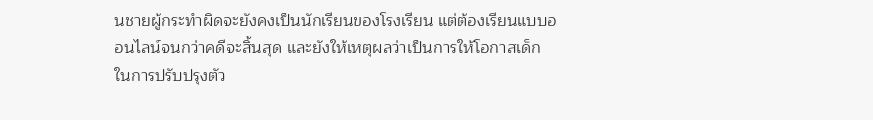นชายผู้กระทำผิดจะยังคงเป็นนักเรียนของโรงเรียน แต่ต้องเรียนแบบออนไลน์จนกว่าคดีจะสิ้นสุด และยังให้เหตุผลว่าเป็นการให้โอกาสเด็กในการปรับปรุงตัว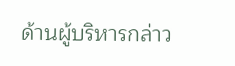ด้านผู้บริหารกล่าว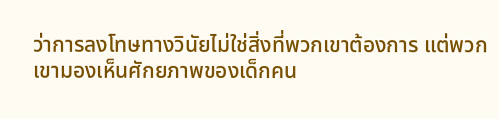ว่าการลงโทษทางวินัยไม่ใช่สิ่งที่พวกเขาต้องการ แต่พวกเขามองเห็นศักยภาพของเด็กคน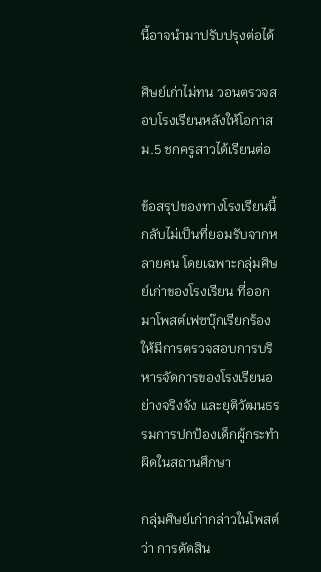นี้อาจนำมาปรับปรุงต่อได้

ศิษย์เก่าไม่ทน วอนตรวจสอบโรงเรียนหลังให้โอกาส ม.5 ชกครูสาวได้เรียนต่อ

ข้อสรุปของทางโรงเรียนนี้ กลับไม่เป็นที่ยอมรับจากหลายคน โดยเฉพาะกลุ่มศิษย์เก่าของโรงเรียน ที่ออกมาโพสต์เฟซบุ๊กเรียกร้องให้มีการตรวจสอบการบริหารจัดการของโรงเรียนอย่างจริงจัง และยุติวัฒนธรรมการปกป้องเด็กผู้กระทำผิดในสถานศึกษา

กลุ่มศิษย์เก่ากล่าวในโพสต์ว่า การตัดสิน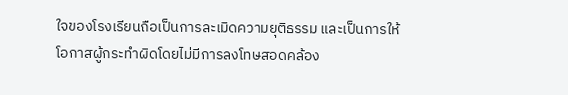ใจของโรงเรียนถือเป็นการละเมิดความยุติธรรม และเป็นการให้โอกาสผู้กระทำผิดโดยไม่มีการลงโทษสอดคล้อง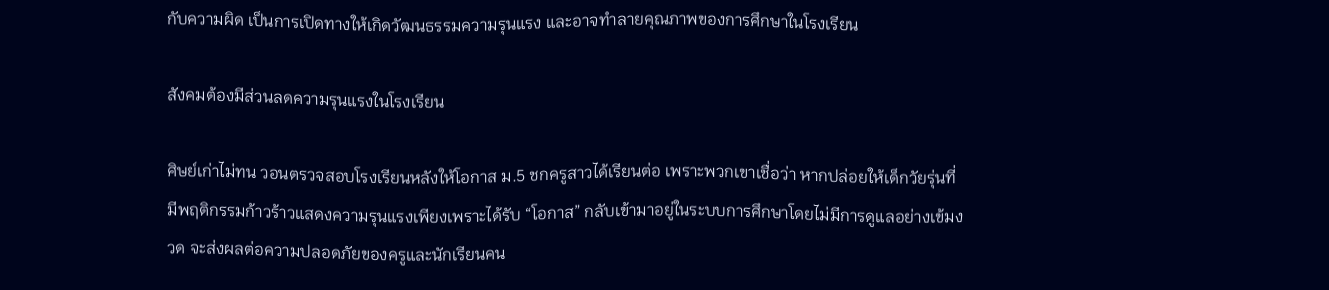กับความผิด เป็นการเปิดทางให้เกิดวัฒนธรรมความรุนแรง และอาจทำลายคุณภาพของการศึกษาในโรงเรียน

สังคมต้องมีส่วนลดความรุนแรงในโรงเรียน

ศิษย์เก่าไม่ทน วอนตรวจสอบโรงเรียนหลังให้โอกาส ม.5 ชกครูสาวได้เรียนต่อ เพราะพวกเขาเชื่อว่า หากปล่อยให้เด็กวัยรุ่นที่มีพฤติกรรมก้าวร้าวแสดงความรุนแรงเพียงเพราะได้รับ “โอกาส” กลับเข้ามาอยู่ในระบบการศึกษาโดยไม่มีการดูแลอย่างเข้มงวด จะส่งผลต่อความปลอดภัยของครูและนักเรียนคน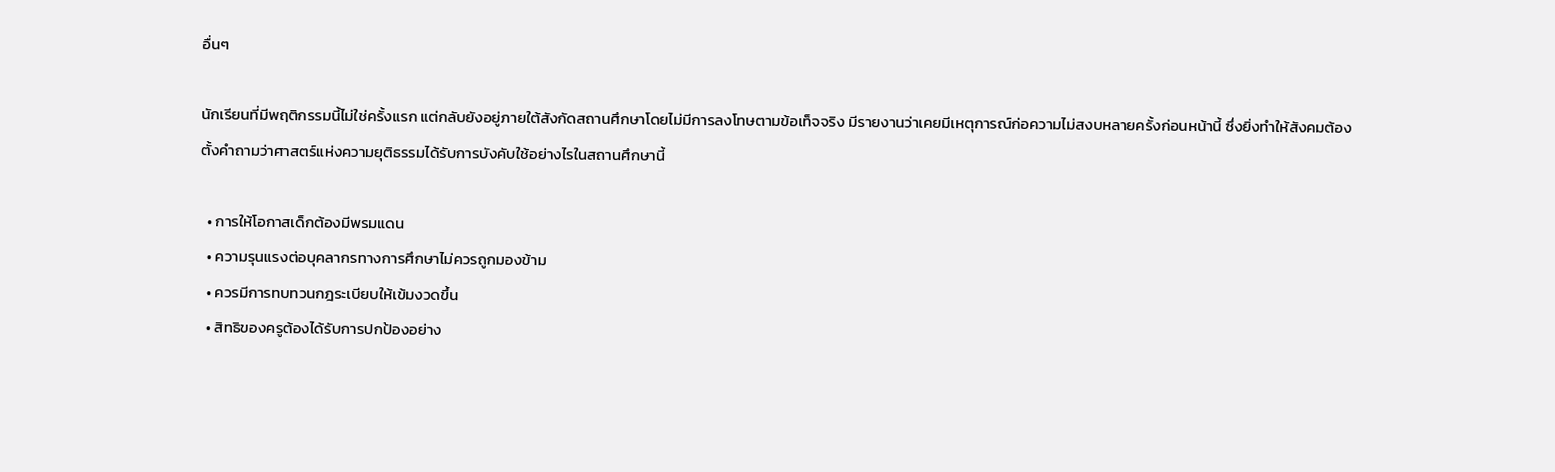อื่นๆ

นักเรียนที่มีพฤติกรรมนี้ไม่ใช่ครั้งแรก แต่กลับยังอยู่ภายใต้สังกัดสถานศึกษาโดยไม่มีการลงโทษตามข้อเท็จจริง มีรายงานว่าเคยมีเหตุการณ์ก่อความไม่สงบหลายครั้งก่อนหน้านี้ ซึ่งยิ่งทำให้สังคมต้องตั้งคำถามว่าศาสตร์แห่งความยุติธรรมได้รับการบังคับใช้อย่างไรในสถานศึกษานี้

  • การให้โอกาสเด็กต้องมีพรมแดน
  • ความรุนแรงต่อบุคลากรทางการศึกษาไม่ควรถูกมองข้าม
  • ควรมีการทบทวนกฎระเบียบให้เข้มงวดขึ้น
  • สิทธิของครูต้องได้รับการปกป้องอย่าง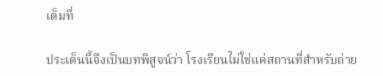เต็มที่

ประเด็นนี้จึงเป็นบทพิสูจน์ว่า โรงเรียนไม่ใช่แค่สถานที่สำหรับถ่าย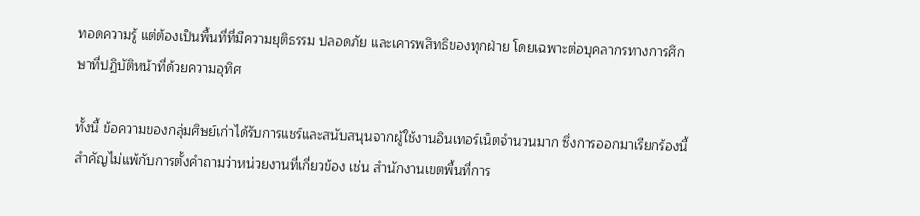ทอดความรู้ แต่ต้องเป็นพื้นที่ที่มีความยุติธรรม ปลอดภัย และเคารพสิทธิของทุกฝ่าย โดยเฉพาะต่อบุคลากรทางการศึกษาที่ปฏิบัติหน้าที่ด้วยความอุทิศ

ทั้งนี้ ข้อความของกลุ่มศิษย์เก่าได้รับการแชร์และสนับสนุนจากผู้ใช้งานอินเทอร์เน็ตจำนวนมาก ซึ่งการออกมาเรียกร้องนี้ สำคัญไม่แพ้กับการตั้งคำถามว่าหน่วยงานที่เกี่ยวข้อง เช่น สำนักงานเขตพื้นที่การ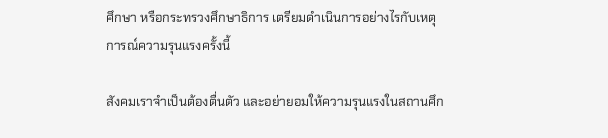ศึกษา หรือกระทรวงศึกษาธิการ เตรียมดำเนินการอย่างไรกับเหตุการณ์ความรุนแรงครั้งนี้

สังคมเราจำเป็นต้องตื่นตัว และอย่ายอมให้ความรุนแรงในสถานศึก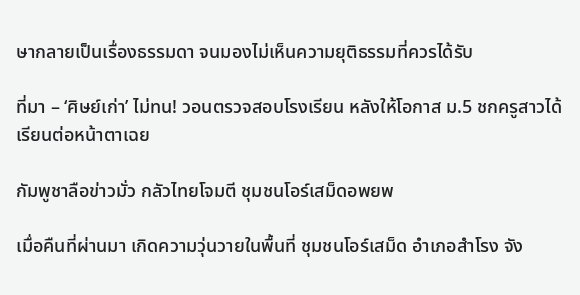ษากลายเป็นเรื่องธรรมดา จนมองไม่เห็นความยุติธรรมที่ควรได้รับ

ที่มา – ‘ศิษย์เก่า’ ไม่ทน! วอนตรวจสอบโรงเรียน หลังให้โอกาส ม.5 ชกครูสาวได้เรียนต่อหน้าตาเฉย

กัมพูชาลือข่าวมั่ว กลัวไทยโจมตี ชุมชนโอร์เสม็ดอพยพ

เมื่อคืนที่ผ่านมา เกิดความวุ่นวายในพื้นที่ ชุมชนโอร์เสม็ด อำเภอสำโรง จัง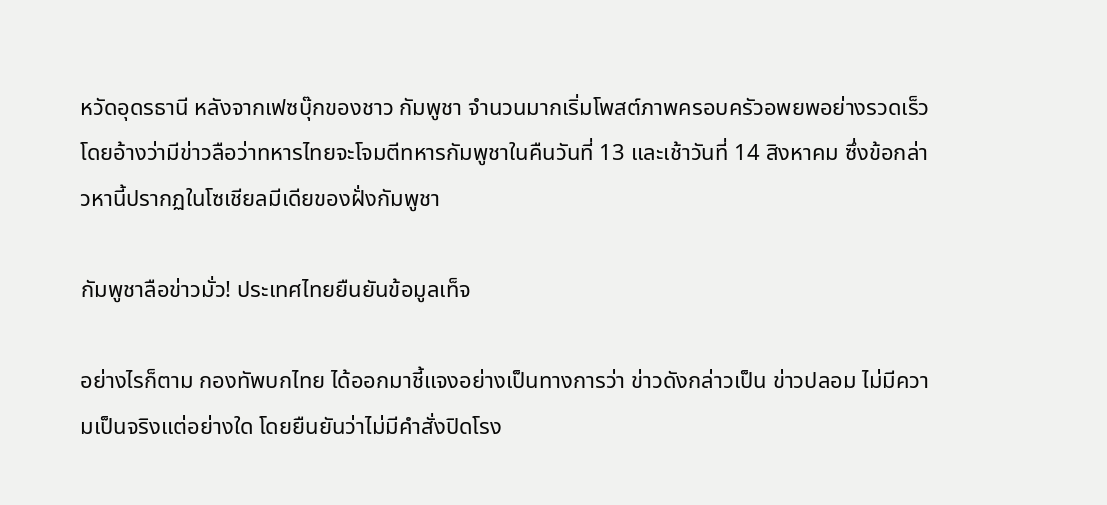หวัดอุดรธานี หลังจากเฟซบุ๊กของชาว กัมพูชา จำนวนมากเริ่มโพสต์ภาพครอบครัวอพยพอย่างรวดเร็ว โดยอ้างว่ามีข่าวลือว่าทหารไทยจะโจมตีทหารกัมพูชาในคืนวันที่ 13 และเช้าวันที่ 14 สิงหาคม ซึ่งข้อกล่าวหานี้ปรากฏในโซเชียลมีเดียของฝั่งกัมพูชา

กัมพูชาลือข่าวมั่ว! ประเทศไทยยืนยันข้อมูลเท็จ

อย่างไรก็ตาม กองทัพบกไทย ได้ออกมาชี้แจงอย่างเป็นทางการว่า ข่าวดังกล่าวเป็น ข่าวปลอม ไม่มีความเป็นจริงแต่อย่างใด โดยยืนยันว่าไม่มีคำสั่งปิดโรง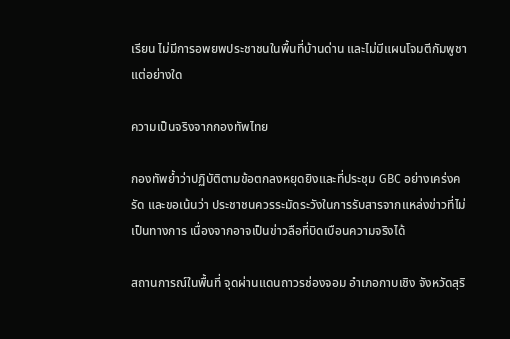เรียน ไม่มีการอพยพประชาชนในพื้นที่บ้านด่าน และไม่มีแผนโจมตีกัมพูชาแต่อย่างใด

ความเป็นจริงจากกองทัพไทย

กองทัพย้ำว่าปฏิบัติตามข้อตกลงหยุดยิงและที่ประชุม GBC อย่างเคร่งครัด และขอเน้นว่า ประชาชนควรระมัดระวังในการรับสารจากแหล่งข่าวที่ไม่เป็นทางการ เนื่องจากอาจเป็นข่าวลือที่บิดเบือนความจริงได้

สถานการณ์ในพื้นที่ จุดผ่านแดนถาวรช่องจอม อำเภอกาบเชิง จังหวัดสุริ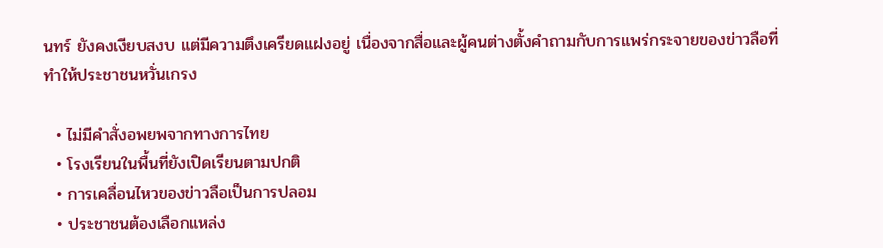นทร์ ยังคงเงียบสงบ แต่มีความตึงเครียดแฝงอยู่ เนื่องจากสื่อและผู้คนต่างตั้งคำถามกับการแพร่กระจายของข่าวลือที่ทำให้ประชาชนหวั่นเกรง

  • ไม่มีคำสั่งอพยพจากทางการไทย
  • โรงเรียนในพื้นที่ยังเปิดเรียนตามปกติ
  • การเคลื่อนไหวของข่าวลือเป็นการปลอม
  • ประชาชนต้องเลือกแหล่ง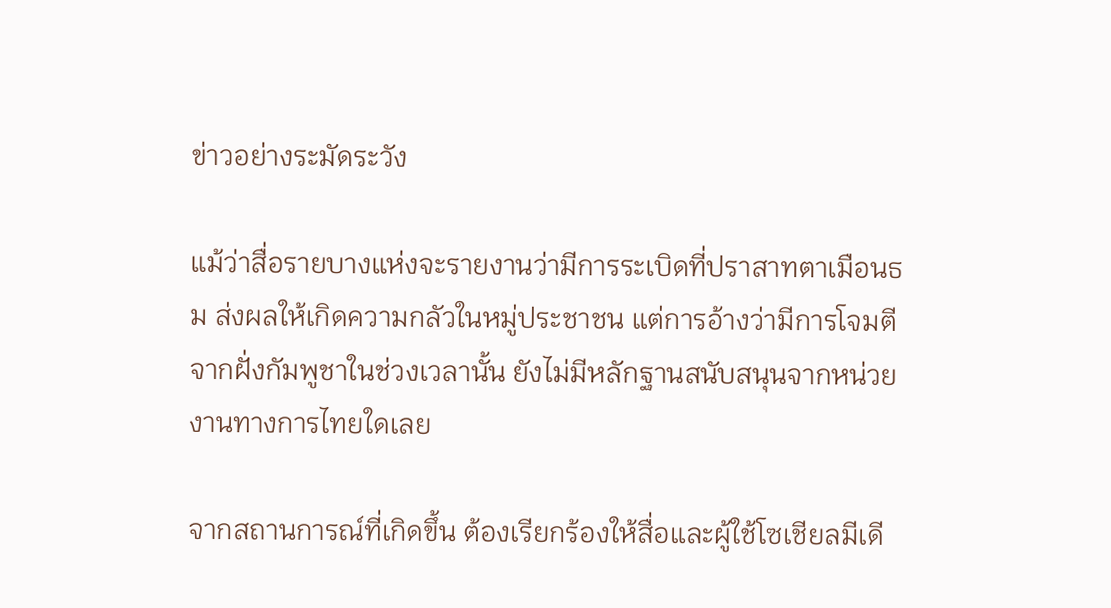ข่าวอย่างระมัดระวัง

แม้ว่าสื่อรายบางแห่งจะรายงานว่ามีการระเบิดที่ปราสาทตาเมือนธม ส่งผลให้เกิดความกลัวในหมู่ประชาชน แต่การอ้างว่ามีการโจมตีจากฝั่งกัมพูชาในช่วงเวลานั้น ยังไม่มีหลักฐานสนับสนุนจากหน่วยงานทางการไทยใดเลย

จากสถานการณ์ที่เกิดขึ้น ต้องเรียกร้องให้สื่อและผู้ใช้โซเชียลมีเดี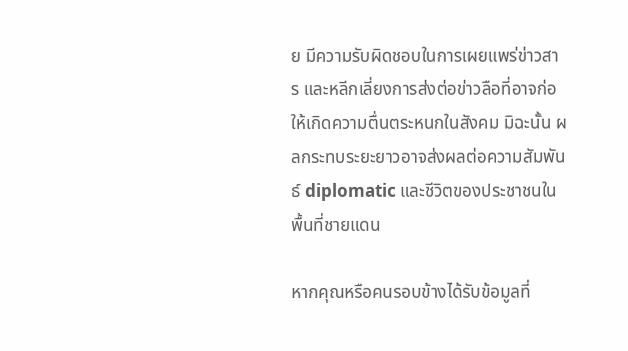ย มีความรับผิดชอบในการเผยแพร่ข่าวสาร และหลีกเลี่ยงการส่งต่อข่าวลือที่อาจก่อให้เกิดความตื่นตระหนกในสังคม มิฉะนั้น ผลกระทบระยะยาวอาจส่งผลต่อความสัมพันธ์ diplomatic และชีวิตของประชาชนในพื้นที่ชายแดน

หากคุณหรือคนรอบข้างได้รับข้อมูลที่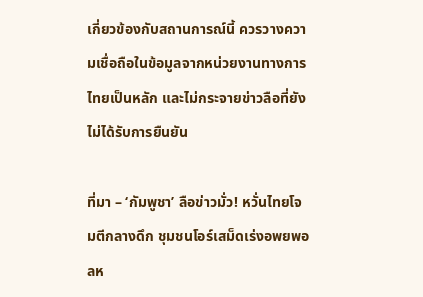เกี่ยวข้องกับสถานการณ์นี้ ควรวางความเชื่อถือในข้อมูลจากหน่วยงานทางการไทยเป็นหลัก และไม่กระจายข่าวลือที่ยังไม่ได้รับการยืนยัน

ที่มา – ‘กัมพูชา’ ลือข่าวมั่ว! หวั่นไทยโจมตีกลางดึก ชุมชนโอร์เสม็ดเร่งอพยพอลห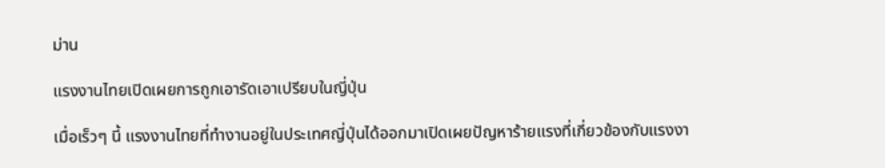ม่าน

แรงงานไทยเปิดเผยการถูกเอารัดเอาเปรียบในญี่ปุ่น

เมื่อเร็วๆ นี้ แรงงานไทยที่ทำงานอยู่ในประเทศญี่ปุ่นได้ออกมาเปิดเผยปัญหาร้ายแรงที่เกี่ยวข้องกับแรงงา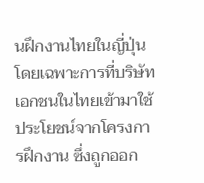นฝึกงานไทยในญี่ปุ่น โดยเฉพาะการที่บริษัทเอกชนในไทยเข้ามาใช้ประโยชน์จากโครงการฝึกงาน ซึ่งถูกออก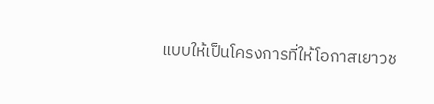แบบให้เป็นโครงการที่ให้โอกาสเยาวช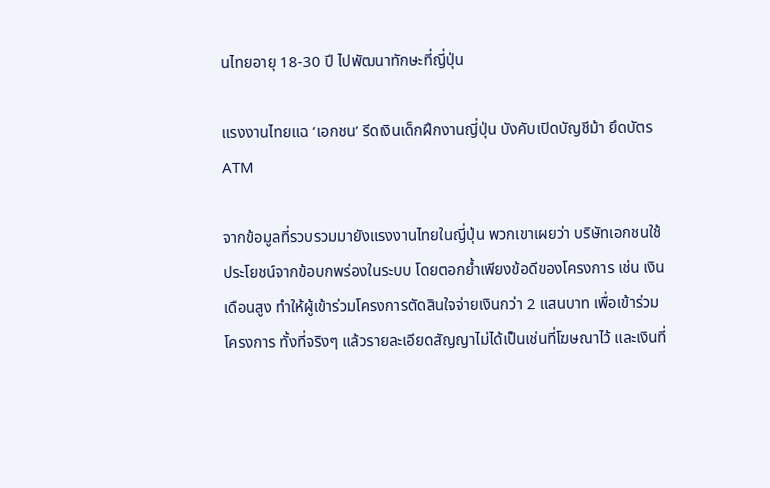นไทยอายุ 18-30 ปี ไปพัฒนาทักษะที่ญี่ปุ่น

แรงงานไทยแฉ ‘เอกชน’ รีดเงินเด็กฝึกงานญี่ปุ่น บังคับเปิดบัญชีม้า ยึดบัตร ATM

จากข้อมูลที่รวบรวมมายังแรงงานไทยในญี่ปุ่น พวกเขาเผยว่า บริษัทเอกชนใช้ประโยชน์จากข้อบกพร่องในระบบ โดยตอกย้ำเพียงข้อดีของโครงการ เช่น เงินเดือนสูง ทำให้ผู้เข้าร่วมโครงการตัดสินใจจ่ายเงินกว่า 2 แสนบาท เพื่อเข้าร่วมโครงการ ทั้งที่จริงๆ แล้วรายละเอียดสัญญาไม่ได้เป็นเช่นที่โฆษณาไว้ และเงินที่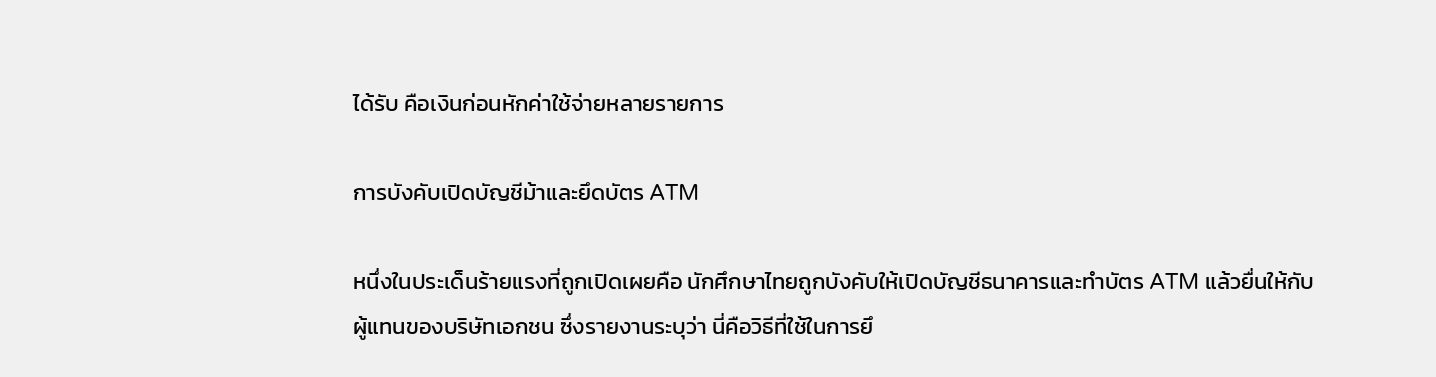ได้รับ คือเงินก่อนหักค่าใช้จ่ายหลายรายการ

การบังคับเปิดบัญชีม้าและยึดบัตร ATM

หนึ่งในประเด็นร้ายแรงที่ถูกเปิดเผยคือ นักศึกษาไทยถูกบังคับให้เปิดบัญชีธนาคารและทำบัตร ATM แล้วยื่นให้กับผู้แทนของบริษัทเอกชน ซึ่งรายงานระบุว่า นี่คือวิธีที่ใช้ในการยึ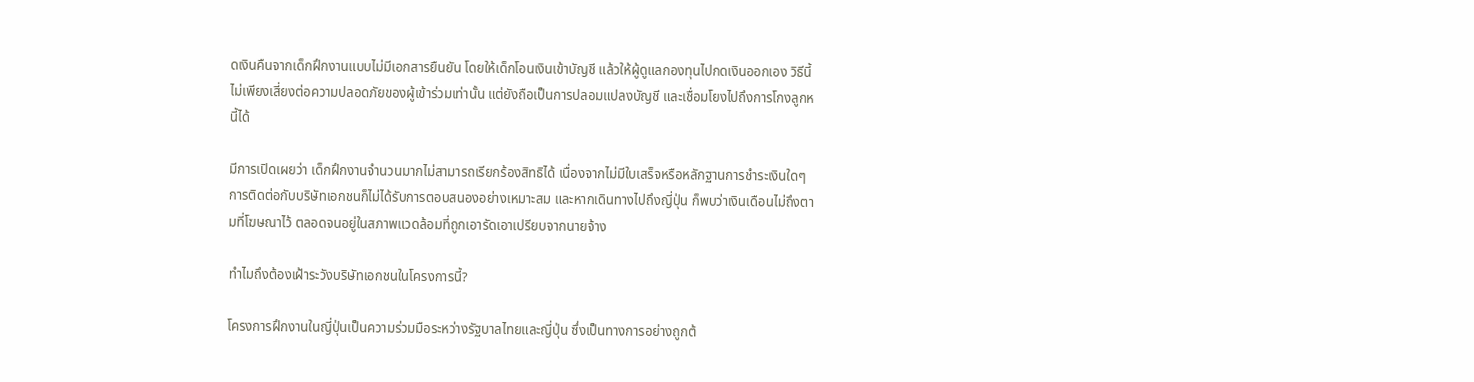ดเงินคืนจากเด็กฝึกงานแบบไม่มีเอกสารยืนยัน โดยให้เด็กโอนเงินเข้าบัญชี แล้วให้ผู้ดูแลกองทุนไปกดเงินออกเอง วิธีนี้ไม่เพียงเสี่ยงต่อความปลอดภัยของผู้เข้าร่วมเท่านั้น แต่ยังถือเป็นการปลอมแปลงบัญชี และเชื่อมโยงไปถึงการโกงลูกหนี้ได้

มีการเปิดเผยว่า เด็กฝึกงานจำนวนมากไม่สามารถเรียกร้องสิทธิได้ เนื่องจากไม่มีใบเสร็จหรือหลักฐานการชำระเงินใดๆ การติดต่อกับบริษัทเอกชนก็ไม่ได้รับการตอบสนองอย่างเหมาะสม และหากเดินทางไปถึงญี่ปุ่น ก็พบว่าเงินเดือนไม่ถึงตามที่โฆษณาไว้ ตลอดจนอยู่ในสภาพแวดล้อมที่ถูกเอารัดเอาเปรียบจากนายจ้าง

ทำไมถึงต้องเฝ้าระวังบริษัทเอกชนในโครงการนี้?

โครงการฝึกงานในญี่ปุ่นเป็นความร่วมมือระหว่างรัฐบาลไทยและญี่ปุ่น ซึ่งเป็นทางการอย่างถูกต้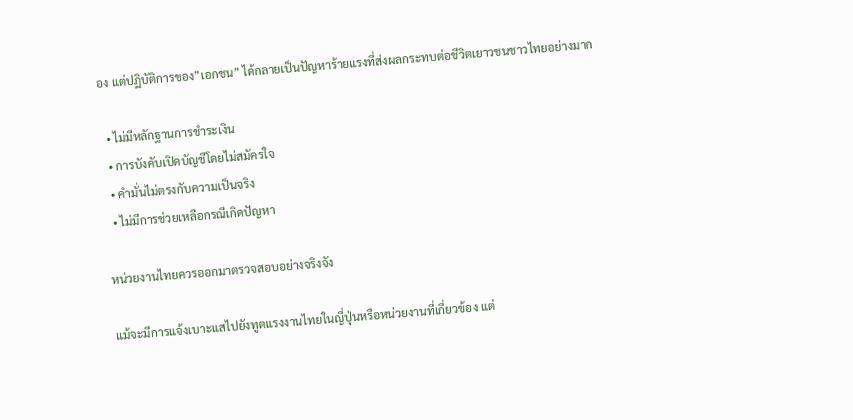อง แต่ปฏิบัติการของ”เอกชน” ได้กลายเป็นปัญหาร้ายแรงที่ส่งผลกระทบต่อชีวิตเยาวชนชาวไทยอย่างมาก

  • ไม่มีหลักฐานการชำระเงิน
  • การบังคับเปิดบัญชีโดยไม่สมัครใจ
  • คำมั่นไม่ตรงกับความเป็นจริง
  • ไม่มีการช่วยเหลือกรณีเกิดปัญหา

หน่วยงานไทยควรออกมาตรวจสอบอย่างจริงจัง

แม้จะมีการแจ้งเบาะแสไปยังทูตแรงงานไทยในญี่ปุ่นหรือหน่วยงานที่เกี่ยวข้อง แต่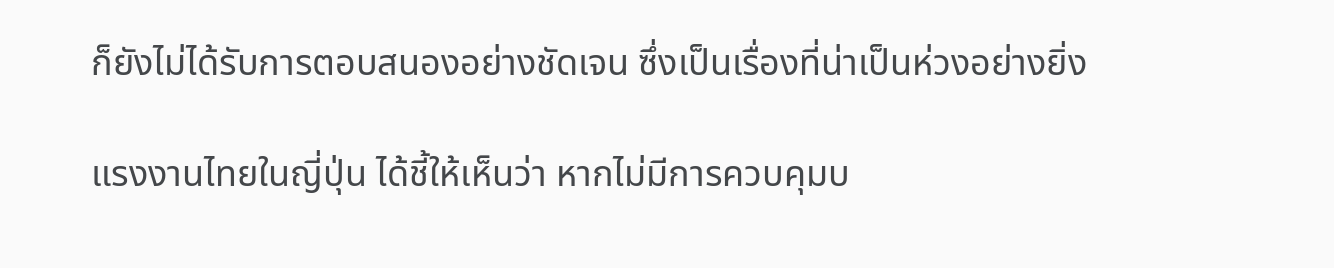ก็ยังไม่ได้รับการตอบสนองอย่างชัดเจน ซึ่งเป็นเรื่องที่น่าเป็นห่วงอย่างยิ่ง

แรงงานไทยในญี่ปุ่น ได้ชี้ให้เห็นว่า หากไม่มีการควบคุมบ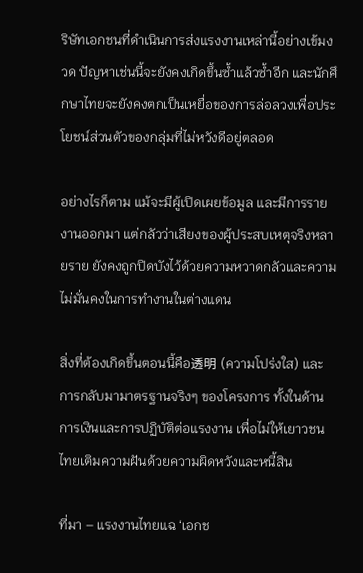ริษัทเอกชนที่ดำเนินการส่งแรงงานเหล่านี้อย่างเข้มงวด ปัญหาเช่นนี้จะยังคงเกิดขึ้นซ้ำแล้วซ้ำอีก และนักศึกษาไทยจะยังคงตกเป็นเหยื่อของการล่อลวงเพื่อประโยชน์ส่วนตัวของกลุ่มที่ไม่หวังดีอยู่ตลอด

อย่างไรก็ตาม แม้จะมีผู้เปิดเผยข้อมูล และมีการรายงานออกมา แต่กลัวว่าเสียงของผู้ประสบเหตุจริงหลายราย ยังคงถูกปิดบังไว้ด้วยความหวาดกลัวและความไม่มั่นคงในการทำงานในต่างแดน

สิ่งที่ต้องเกิดขึ้นตอนนี้คือ透明 (ความโปร่งใส) และการกลับมามาตรฐานจริงๆ ของโครงการ ทั้งในด้านการเงินและการปฏิบัติต่อแรงงาน เพื่อไม่ให้เยาวชนไทยเติมความฝันด้วยความผิดหวังและหนี้สิน

ที่มา – แรงงานไทยแฉ ‘เอกช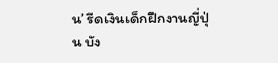น’ รีดเงินเด็กฝึกงานญี่ปุ่น บัง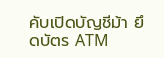คับเปิดบัญชีม้า ยึดบัตร ATM